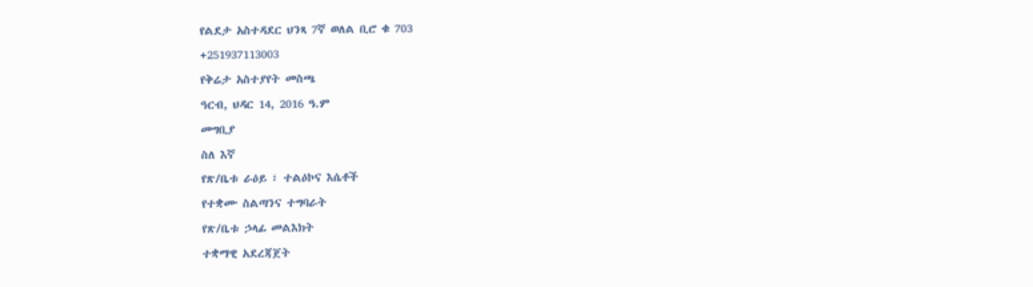የልደታ አስተዳደር ህንጻ 7ኛ ወለል ቢሮ ቁ 703
+251937113003
የቅሬታ አስተያየት መስጫ
ዓርብ, ህዳር 14, 2016 ዓ.ም
መግቢያ
ስለ እኛ
የጽ/ቤቱ ራዕይ ፣ ተልዕኮና እሴቶች
የተቋሙ ስልጣንና ተግባራት
የጽ/ቤቱ ኃላፊ መልእክት
ተቋማዊ አደረጃጀት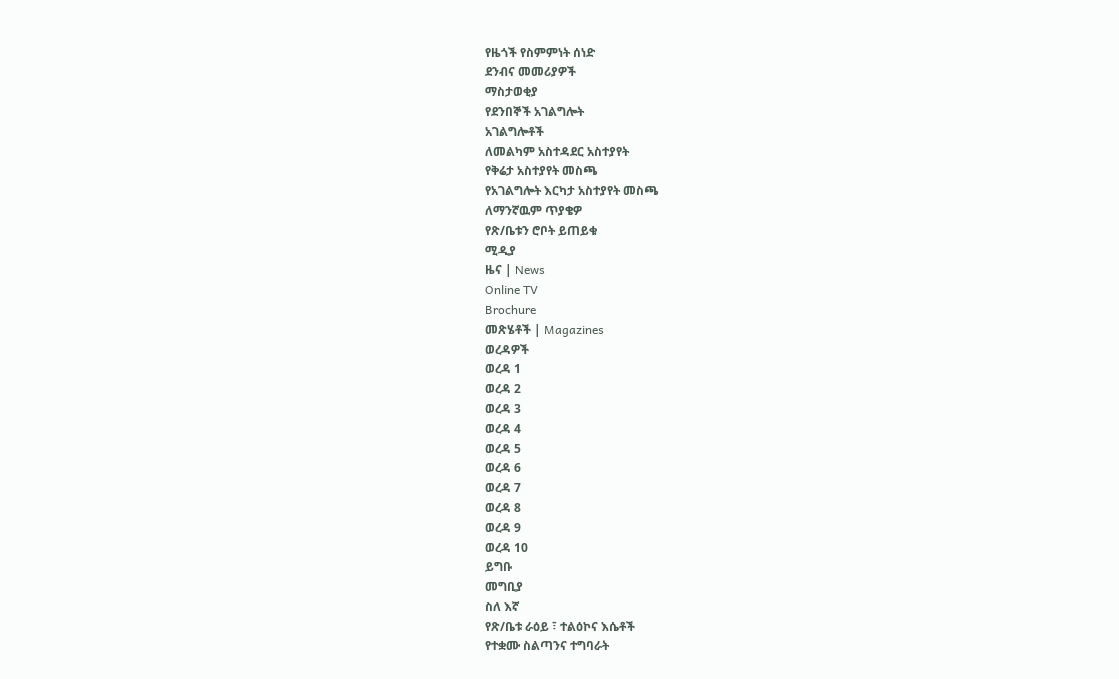የዜጎች የስምምነት ሰነድ
ደንብና መመሪያዎች
ማስታወቂያ
የደንበኞች አገልግሎት
አገልግሎቶች
ለመልካም አስተዳደር አስተያየት
የቅሬታ አስተያየት መስጫ
የአገልግሎት እርካታ አስተያየት መስጫ
ለማንኛዉም ጥያቄዎ
የጽ/ቤቱን ሮቦት ይጠይቁ
ሚዲያ
ዜና | News
Online TV
Brochure
መጽሄቶች | Magazines
ወረዳዎች
ወረዳ 1
ወረዳ 2
ወረዳ 3
ወረዳ 4
ወረዳ 5
ወረዳ 6
ወረዳ 7
ወረዳ 8
ወረዳ 9
ወረዳ 10
ይግቡ
መግቢያ
ስለ እኛ
የጽ/ቤቱ ራዕይ ፣ ተልዕኮና እሴቶች
የተቋሙ ስልጣንና ተግባራት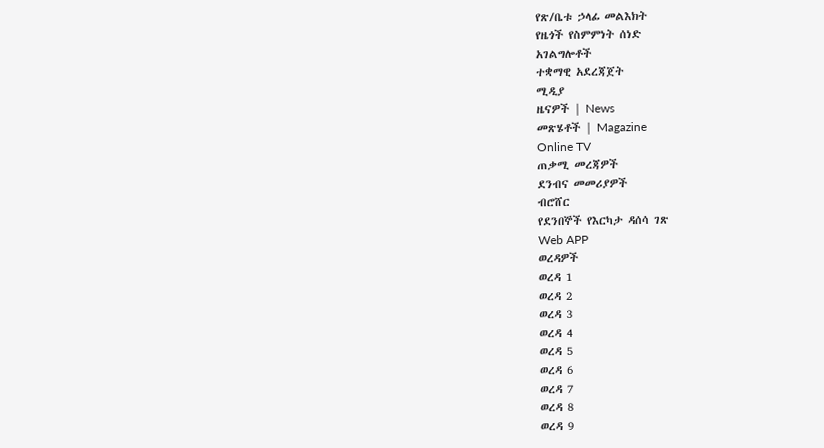የጽ/ቤቱ ኃላፊ መልእክት
የዜጎች የስምምነት ሰነድ
አገልግሎቶች
ተቋማዊ አደረጃጀት
ሚዲያ
ዜናዎች | News
መጽሄቶች | Magazine
Online TV
ጠቃሚ መረጃዎች
ደንብና መመሪያዎች
ብሮሸር
የደንበኞች የእርካታ ዳሰሳ ገጽ
Web APP
ወረዳዎች
ወረዳ 1
ወረዳ 2
ወረዳ 3
ወረዳ 4
ወረዳ 5
ወረዳ 6
ወረዳ 7
ወረዳ 8
ወረዳ 9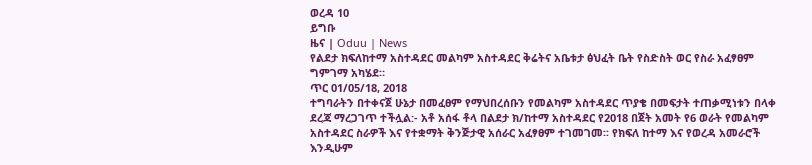ወረዳ 10
ይግቡ
ዜና | Oduu | News
የልደታ ክፍለከተማ አስተዳደር መልካም አስተዳደር ቅሬትና አቤቱታ ፅህፈት ቤት የስድስት ወር የስራ አፈፃፀም ግምገማ አካሄደ።
ጥር 01/05/18, 2018
ተግባራትን በተቀናጀ ሁኔታ በመፈፀም የማህበረሰቡን የመልካም አስተዳደር ጥያቄ በመፍታት ተጠቃሚነቱን በላቀ ደረጃ ማረጋገጥ ተችሏል:- አቶ አሰፋ ቶላ በልደታ ክ/ከተማ አስተዳደር የ2018 በጀት አመት የ6 ወራት የመልካም አስተዳደር ስራዎች እና የተቋማት ቅንጅታዊ አሰራር አፈፃፀም ተገመገመ፡፡ የክፍለ ከተማ እና የወረዳ አመራሮች እንዲሁም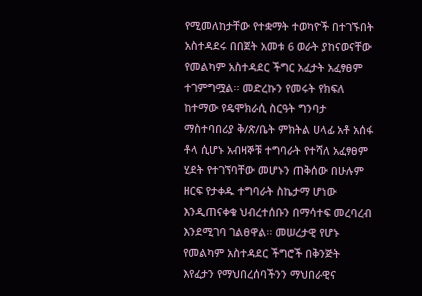የሚመለከታቸው የተቋማት ተወካዮች በተገኙበት አስተዳደሩ በበጀት አመቱ 6 ወራት ያከናወናቸው የመልካም አስተዳደር ችግር አፈታት አፈፃፀም ተገምግሟል፡፡ መድረኩን የመሩት የክፍለ ከተማው የዴሞክራሲ ስርዓት ግንባታ ማስተባበሪያ ቅ/ጽ/ቤት ምክትል ሀላፊ አቶ አሰፋ ቶላ ሲሆኑ አብዛኞቹ ተግባራት የተሻለ አፈፃፀም ሂደት የተገኘባቸው መሆኑን ጠቅሰው በሁሉም ዘርፍ የታቀዱ ተግባራት ስኬታማ ሆነው እንዲጠናቀቁ ህብረተሰቡን በማሳተፍ መረባረብ እንደሚገባ ገልፀዋል፡፡ መሠረታዊ የሆኑ የመልካም አስተዳደር ችግሮች በቅንጅት እየፈታን የማህበረሰባችንን ማህበራዊና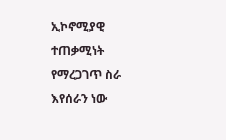ኢኮኖሚያዊ ተጠቃሚነት የማረጋገጥ ስራ እየሰራን ነው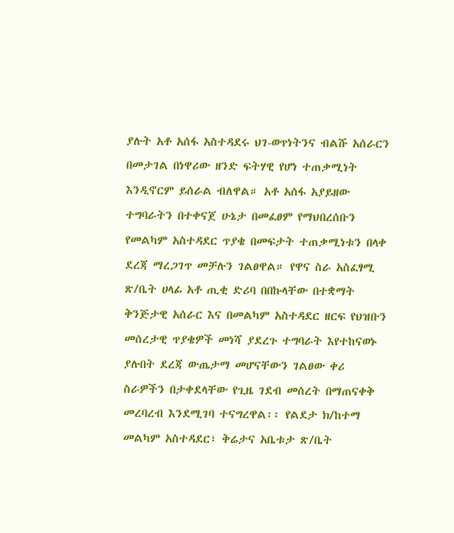ያሉት አቶ አሰፋ አስተዳደሩ ህገ-ወጥነትንና ብልሹ አሰራርን በመታገል በነዋሪው ዘንድ ፍትሃዊ የሆነ ተጠቃሚነት እንዲኖርም ይሰራል ብለዋል። አቶ አሰፋ አያይዘው ተግባራትን በተቀናጀ ሁኔታ በመፈፀም የማህበረሰቡን የመልካም አስተዳደር ጥያቄ በመፍታት ተጠቃሚነቱን በላቀ ደረጃ ማረጋገጥ መቻሉን ገልፀዋል። የዋና ስራ አስፈፃሚ ጽ/ቤት ሀላፊ አቶ ጢቂ ድሪባ በበኩላቸው በተቋማት ቅንጅታዊ አሰራር እና በመልካም አስተዳደር ዘርፍ የህዝቡን መሰረታዊ ጥያቄዎች መነሻ ያደረጉ ተግባራት እየተከናወኑ ያሉበት ደረጃ ውጤታማ መሆናቸውን ገልፀው ቀሪ ስራዎችን በታቀደላቸው የጊዜ ገደብ መሰረት በማጠናቀቅ መረባረብ እንደሚገባ ተናግረዋል፡፡ የልደታ ክ/ከተማ መልካም አስተዳደር፣ ቅሬታና አቤቱታ ጽ/ቤት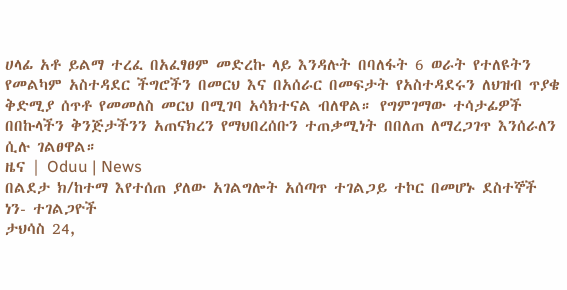ሀላፊ አቶ ይልማ ተረፈ በአፈፃፀም መድረኩ ላይ እንዳሉት በባለፋት 6 ወራት የተለዩትን የመልካም አስተዳደር ችግሮችን በመርህ እና በአሰራር በመፍታት የአስተዳደሩን ለህዝብ ጥያቄ ቅድሚያ ሰጥቶ የመመለስ መርህ በሚገባ አሳክተናል ብለዋል። የግምገማው ተሳታፊዎች በበኩላችን ቅንጅታችንን አጠናክረን የማህበረሰቡን ተጠቃሚነት በበለጠ ለማረጋገጥ እንሰራለን ሲሉ ገልፀዋል።
ዜና | Oduu | News
በልደታ ክ/ከተማ እየተሰጠ ያለው አገልግሎት አሰጣጥ ተገልጋይ ተኮር በመሆኑ ደስተኞች ነን- ተገልጋዮች
ታህሳስ 24,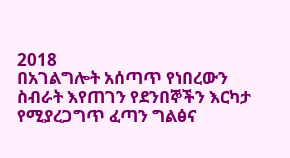2018
በአገልግሎት አሰጣጥ የነበረውን ስብራት እየጠገን የደንበኞችን እርካታ የሚያረጋግጥ ፈጣን ግልፅና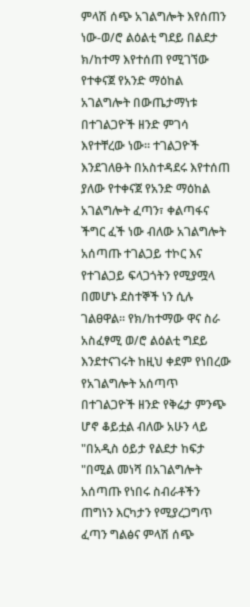ምላሽ ሰጭ አገልግሎት እየሰጠን ነው-ወ/ሮ ልዕልቲ ግደይ በልደታ ክ/ከተማ እየተሰጠ የሚገኘው የተቀናጀ የአንድ ማዕከል አገልግሎት በውጤታማነቱ በተገልጋዮች ዘንድ ምገሳ እየተቸረው ነው። ተገልጋዮች እንደገለፁት በአስተዳደሩ እየተሰጠ ያለው የተቀናጀ የአንድ ማዕከል አገልግሎት ፈጣን፣ ቀልጣፋና ችግር ፈች ነው ብለው አገልግሎት አሰጣጡ ተገልጋይ ተኮር እና የተገልጋይ ፍላጋጎትን የሚያሟላ በመሆኑ ደስተኞች ነን ሲሉ ገልፀዋል። የክ/ከተማው ዋና ስራ አስፈፃሚ ወ/ሮ ልዕልቲ ግደይ እንደተናገሩት ከዚህ ቀደም የነበረው የአገልግሎት አሰጣጥ በተገልጋዮች ዘንድ የቅሬታ ምንጭ ሆኖ ቆይቷል ብለው አሁን ላይ "በአዲስ ዕይታ የልደታ ከፍታ "በሚል መነሻ በአገልግሎት አሰጣጡ የነበሩ ስብራቶችን ጠግነን እርካታን የሚያረጋግጥ ፈጣን ግልፅና ምላሽ ሰጭ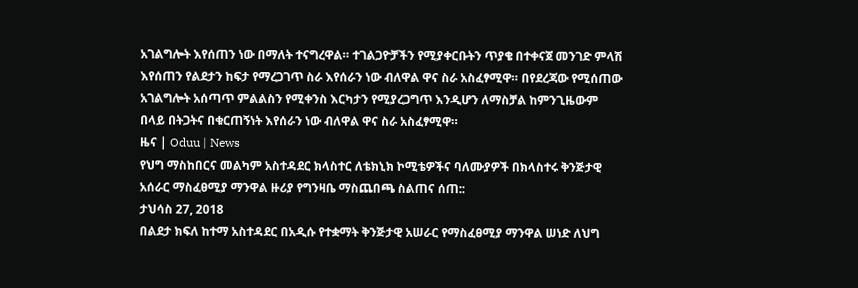አገልግሎት እየሰጠን ነው በማለት ተናግረዋል። ተገልጋዮቻችን የሚያቀርቡትን ጥያቄ በተቀናጀ መንገድ ምላሽ እየሰጠን የልደታን ከፍታ የማረጋገጥ ስራ እየሰራን ነው ብለዋል ዋና ስራ አስፈፃሚዋ። በየደረጃው የሚሰጠው አገልግሎት አሰጣጥ ምልልስን የሚቀንስ እርካታን የሚያረጋግጥ እንዲሆን ለማስቻል ከምንጊዜውም በላይ በትጋትና በቁርጠኝነት እየሰራን ነው ብለዋል ዋና ስራ አስፈፃሚዋ።
ዜና | Oduu | News
የህግ ማስከበርና መልካም አስተዳደር ክላስተር ለቴክኒክ ኮሚቴዎችና ባለሙያዎች በክላስተሩ ቅንጅታዊ አሰራር ማስፈፀሚያ ማንዋል ዙሪያ የግንዛቤ ማስጨበጫ ስልጠና ሰጠ::
ታህሳስ 27, 2018
በልደታ ክፍለ ከተማ አስተዳደር በአዲሱ የተቋማት ቅንጅታዊ አሠራር የማስፈፀሚያ ማንዋል ሠነድ ለህግ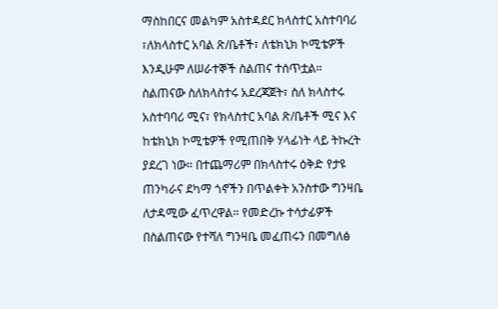ማስከበርና መልካም አስተዳደር ክላስተር አስተባባሪ ፣ለክላስተር አባል ጽ/ቤቶች፣ ለቴክኒክ ኮሚቴዎች እንዲሁም ለሠራተኞች ስልጠና ተሰጥቷል። ስልጠናው ስለክላስተሩ አደረጃጀት፣ ስለ ክላስተሩ አስተባባሪ ሚና፣ የክላስተር አባል ጽ/ቤቶች ሚና እና ከቴክኒክ ኮሚቴዎች የሚጠበቅ ሃላፊነት ላይ ትኩረት ያደረገ ነው። በተጨማሪም በክላስተሩ ዕቅድ የታዩ ጠንካራና ደካማ ጎኖችን በጥልቀት አንስተው ግንዛቤ ለታዳሚው ፈጥረዋል። የመድረኩ ተሳታፊዎች በስልጠናው የተሻለ ግንዛቤ መፈጠሩን በመግለፅ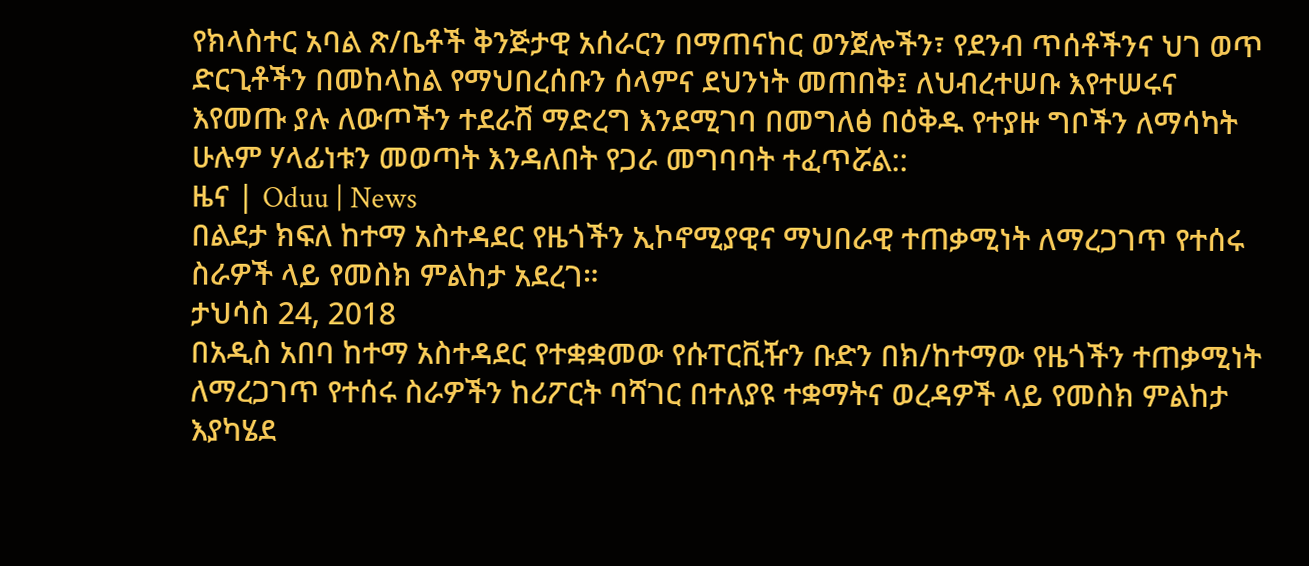የክላስተር አባል ጽ/ቤቶች ቅንጅታዊ አሰራርን በማጠናከር ወንጀሎችን፣ የደንብ ጥሰቶችንና ህገ ወጥ ድርጊቶችን በመከላከል የማህበረሰቡን ሰላምና ደህንነት መጠበቅ፤ ለህብረተሠቡ እየተሠሩና እየመጡ ያሉ ለውጦችን ተደራሽ ማድረግ እንደሚገባ በመግለፅ በዕቅዱ የተያዙ ግቦችን ለማሳካት ሁሉም ሃላፊነቱን መወጣት እንዳለበት የጋራ መግባባት ተፈጥሯል::
ዜና | Oduu | News
በልደታ ክፍለ ከተማ አስተዳደር የዜጎችን ኢኮኖሚያዊና ማህበራዊ ተጠቃሚነት ለማረጋገጥ የተሰሩ ስራዎች ላይ የመስክ ምልከታ አደረገ።
ታህሳስ 24, 2018
በአዲስ አበባ ከተማ አስተዳደር የተቋቋመው የሱፐርቪዥን ቡድን በክ/ከተማው የዜጎችን ተጠቃሚነት ለማረጋገጥ የተሰሩ ስራዎችን ከሪፖርት ባሻገር በተለያዩ ተቋማትና ወረዳዎች ላይ የመስክ ምልከታ እያካሄደ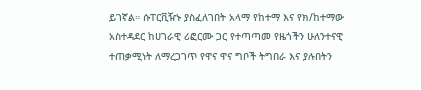ይገኛል። ሱፐርቪዥኑ ያስፈለገበት አላማ የከተማ እና የክ/ከተማው አስተዳደር ከሀገራዊ ሪፎርሙ ጋር የተጣጣመ የዜጎችን ሁለንተናዊ ተጠቃሚነት ለማረጋገጥ የዋና ዋና ግቦች ትግበራ እና ያሉበትን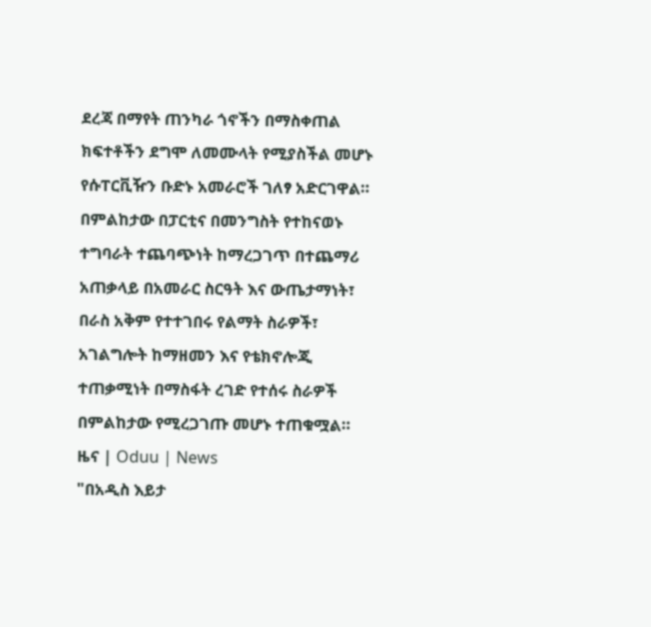ደረጃ በማየት ጠንካራ ጎኖችን በማስቀጠል ክፍተቶችን ደግሞ ለመሙላት የሚያስችል መሆኑ የሱፐርቪዥን ቡድኑ አመራሮች ገለፃ አድርገዋል። በምልከታው በፓርቲና በመንግስት የተከናወኑ ተግባራት ተጨባጭነት ከማረጋገጥ በተጨማሪ አጠቃላይ በአመራር ስርዓት እና ውጤታማነት፣ በራስ አቅም የተተገበሩ የልማት ስራዎች፣ አገልግሎት ከማዘመን እና የቴክኖሎጂ ተጠቃሚነት በማስፋት ረገድ የተሰሩ ስራዎች በምልከታው የሚረጋገጡ መሆኑ ተጠቁሟል።
ዜና | Oduu | News
"በአዲስ እይታ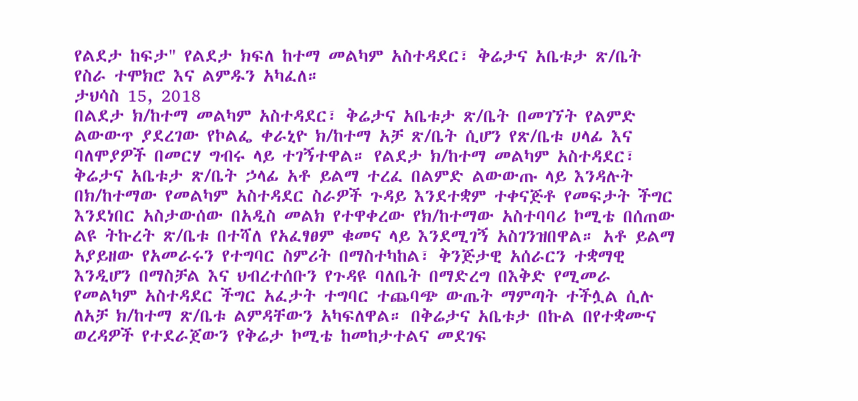የልደታ ከፍታ" የልደታ ክፍለ ከተማ መልካም አስተዳደር፣ ቅሬታና አቤቱታ ጽ/ቤት የስራ ተሞክሮ እና ልምዱን አካፈለ።
ታህሳስ 15, 2018
በልደታ ክ/ከተማ መልካም አስተዳደር፣ ቅሬታና አቤቱታ ጽ/ቤት በመገኘት የልምድ ልውውጥ ያደረገው የኮልፌ ቀራኒዮ ክ/ከተማ አቻ ጽ/ቤት ሲሆን የጽ/ቤቱ ሀላፊ እና ባለሞያዎች በመርሃ ግብሩ ላይ ተገኝተዋል። የልደታ ክ/ከተማ መልካም አስተዳደር፣ ቅሬታና አቤቱታ ጽ/ቤት ኃላፊ አቶ ይልማ ተረፈ በልምድ ልውውጡ ላይ እንዳሉት በክ/ከተማው የመልካም አስተዳደር ስራዎች ጉዳይ እንደተቋም ተቀናጅቶ የመፍታት ችግር እንደነበር አስታውሰው በአዲስ መልክ የተዋቀረው የክ/ከተማው አስተባባሪ ኮሚቴ በሰጠው ልዩ ትኩረት ጽ/ቤቱ በተሻለ የአፈፃፀም ቁመና ላይ እንደሚገኝ አስገንዝበዋል። አቶ ይልማ አያይዘው የአመራሩን የተግባር ስምሪት በማስተካከል፣ ቅንጅታዊ አሰራርን ተቋማዊ እንዲሆን በማስቻል እና ህብረተሰቡን የጉዳዩ ባለቤት በማድረግ በእቅድ የሚመራ የመልካም አስተዳደር ችግር አፈታት ተግባር ተጨባጭ ውጤት ማምጣት ተችሏል ሲሉ ለአቻ ክ/ከተማ ጽ/ቤቱ ልምዳቸውን አካፍለዋል። በቅሬታና አቤቱታ በኩል በየተቋሙና ወረዳዎች የተደራጀውን የቅሬታ ኮሚቴ ከመከታተልና መደገፍ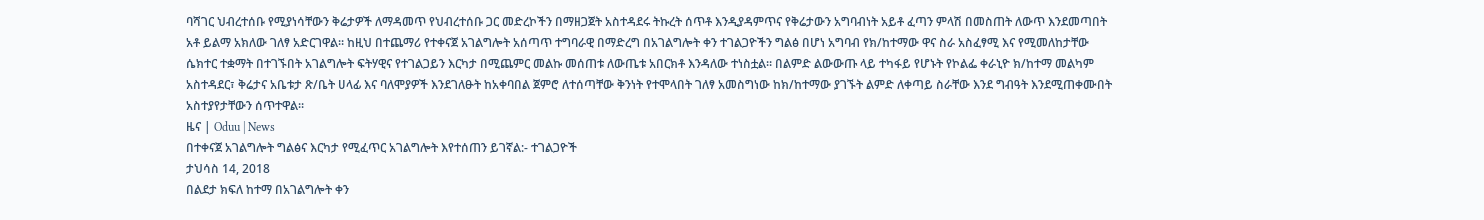ባሻገር ህብረተሰቡ የሚያነሳቸውን ቅሬታዎች ለማዳመጥ የህብረተሰቡ ጋር መድረኮችን በማዘጋጀት አስተዳደሩ ትኩረት ሰጥቶ እንዲያዳምጥና የቅሬታውን አግባብነት አይቶ ፈጣን ምላሽ በመስጠት ለውጥ እንደመጣበት አቶ ይልማ አክለው ገለፃ አድርገዋል። ከዚህ በተጨማሪ የተቀናጀ አገልግሎት አሰጣጥ ተግባራዊ በማድረግ በአገልግሎት ቀን ተገልጋዮችን ግልፅ በሆነ አግባብ የክ/ከተማው ዋና ስራ አስፈፃሚ እና የሚመለከታቸው ሴክተር ተቋማት በተገኙበት አገልግሎት ፍትሃዊና የተገልጋይን እርካታ በሚጨምር መልኩ መሰጠቱ ለውጤቱ አበርክቶ እንዳለው ተነስቷል። በልምድ ልውውጡ ላይ ተካፋይ የሆኑት የኮልፌ ቀራኒዮ ክ/ከተማ መልካም አስተዳደር፣ ቅሬታና አቤቱታ ጽ/ቤት ሀላፊ እና ባለሞያዎች እንደገለፁት ከአቀባበል ጀምሮ ለተሰጣቸው ቅንነት የተሞላበት ገለፃ አመስግነው ከክ/ከተማው ያገኙት ልምድ ለቀጣይ ስራቸው እንደ ግብዓት እንደሚጠቀሙበት አስተያየታቸውን ሰጥተዋል።
ዜና | Oduu | News
በተቀናጀ አገልግሎት ግልፅና እርካታ የሚፈጥር አገልግሎት እየተሰጠን ይገኛል:- ተገልጋዮች
ታህሳስ 14, 2018
በልደታ ክፍለ ከተማ በአገልግሎት ቀን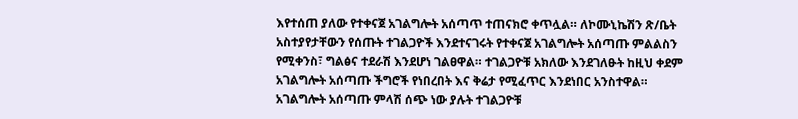እየተሰጠ ያለው የተቀናጀ አገልግሎት አሰጣጥ ተጠናክሮ ቀጥሏል። ለኮሙኒኬሽን ጽ/ቤት አስተያየታቸውን የሰጡት ተገልጋዮች እንደተናገሩት የተቀናጀ አገልግሎት አሰጣጡ ምልልስን የሚቀንስ፣ ግልፅና ተደራሽ እንደሆነ ገልፀዋል። ተገልጋዮቹ አክለው እንደገለፁት ከዚህ ቀደም አገልግሎት አሰጣጡ ችግሮች የነበረበት እና ቅሬታ የሚፈጥር እንደነበር አንስተዋል። አገልግሎት አሰጣጡ ምላሽ ሰጭ ነው ያሉት ተገልጋዮቹ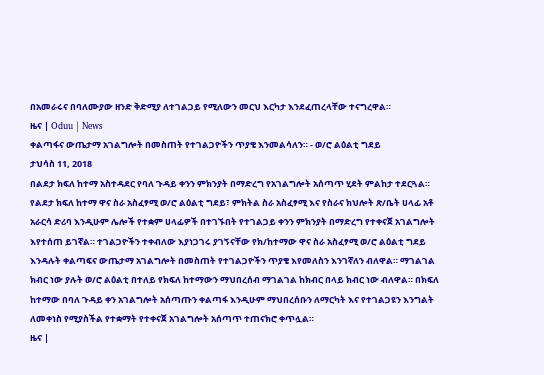በአመራሩና በባለሙያው ዘንድ ቅድሚያ ለተገልጋይ የሚለውን መርህ እርካታ እንደፈጠረላቸው ተናግረዋል።
ዜና | Oduu | News
ቀልጣፋና ውጤታማ አገልግሎት በመስጠት የተገልጋዮችን ጥያቄ እንመልሳለን። - ወ/ሮ ልዕልቲ ግደይ
ታህሳስ 11, 2018
በልደታ ክፍለ ከተማ አስተዳደር የባለ ጉዳይ ቀንን ምክንያት በማድረግ የአገልግሎት አሰጣጥ ሂደት ምልከታ ተደርጓል። የልደታ ክፍለ ከተማ ዋና ስራ አስፈፃሚ ወ/ሮ ልዕልቲ ግደይ፣ ምክትል ስራ አስፈፃሚ እና የስራና ክህሎት ጽ/ቤት ሀላፊ አቶ አራርሳ ድሪባ እንዲሁም ሌሎች የተቋም ሀላፊዎች በተገኙበት የተገልጋይ ቀንን ምክንያት በማድረግ የተቀናጀ አገልግሎት እየተሰጠ ይገኛል። ተገልጋዮችን ተቀብለው እያነጋገሩ ያገኝናቸው የክ/ከተማው ዋና ስራ አስፈፃሚ ወ/ሮ ልዕልቲ ግደይ እንዳሉት ቀልጣፍና ውጤታማ አገልግሎት በመስጠት የተገልጋዮችን ጥያቄ እየመለስን እንገኛለን ብለዋል። ማገልገል ክብር ነው ያሉት ወ/ሮ ልዕልቲ በተለይ የክፍለ ከተማውን ማህበረሰብ ማገልገል ከክብር በላይ ክብር ነው ብለዋል። በክፍለ ከተማው በባለ ጉዳይ ቀን አገልግሎት አሰጣጡን ቀልጣፋ እንዲሁም ማህበረሰቡን ለማርካት እና የተገልጋዩን እንግልት ለመቀነስ የሚያስችል የተቋማት የተቀናጀ አገልግሎት አሰጣጥ ተጠናክሮ ቀጥሏል።
ዜና |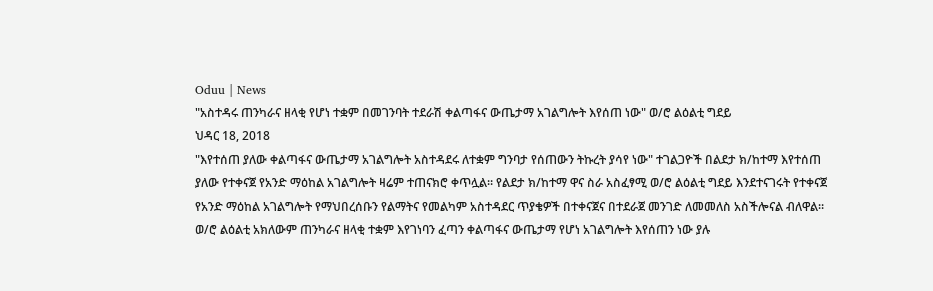Oduu | News
"አስተዳሩ ጠንካራና ዘላቂ የሆነ ተቋም በመገንባት ተደራሽ ቀልጣፋና ውጤታማ አገልግሎት እየሰጠ ነው" ወ/ሮ ልዕልቲ ግደይ
ህዳር 18, 2018
"እየተሰጠ ያለው ቀልጣፋና ውጤታማ አገልግሎት አስተዳደሩ ለተቋም ግንባታ የሰጠውን ትኩረት ያሳየ ነው" ተገልጋዮች በልደታ ክ/ከተማ እየተሰጠ ያለው የተቀናጀ የአንድ ማዕከል አገልግሎት ዛሬም ተጠናክሮ ቀጥሏል። የልደታ ክ/ከተማ ዋና ስራ አስፈፃሚ ወ/ሮ ልዕልቲ ግደይ እንደተናገሩት የተቀናጀ የአንድ ማዕከል አገልግሎት የማህበረሰቡን የልማትና የመልካም አስተዳደር ጥያቄዎች በተቀናጀና በተደራጀ መንገድ ለመመለስ አስችሎናል ብለዋል። ወ/ሮ ልዕልቲ አክለውም ጠንካራና ዘላቂ ተቋም እየገነባን ፈጣን ቀልጣፋና ውጤታማ የሆነ አገልግሎት እየሰጠን ነው ያሉ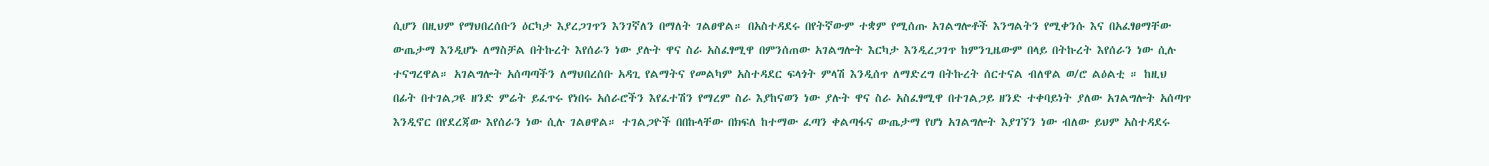ሲሆን በዚህም የማህበረሰቡን ዕርካታ እያረጋገጥን እንገኛለን በማለት ገልፀዋል። በአስተዳደሩ በየትኛውም ተቋም የሚሰጡ አገልግሎቶች እንግልትን የሚቀንሱ እና በአፈፃፀማቸው ውጤታማ እንዲሆኑ ለማስቻል በትኩረት እየሰራን ነው ያሉት ዋና ስራ አስፈፃሚዋ በምንሰጠው አገልግሎት እርካታ እንዲረጋገጥ ከምንጊዜውም በላይ በትኩረት እየሰራን ነው ሲሉ ተናግረዋል። አገልግሎት አሰጣጣችን ለማህበረሰቡ አዳጊ የልማትና የመልካም አስተዳደር ፍላጎት ምላሽ እንዲሰጥ ለማድረግ በትኩረት ሰርተናል ብለዋል ወ/ሮ ልዕልቲ ። ከዚህ በፊት በተገልጋዩ ዘንድ ምሬት ይፈጥሩ የነበሩ አሰራሮችን እየፈተሽን የማረም ስራ እያከናወን ነው ያሉት ዋና ስራ አስፈፃሚዋ በተገልጋይ ዘንድ ተቀባይነት ያለው አገልግሎት አሰጣጥ እንዲኖር በየደረጃው እየሰራን ነው ሲሉ ገልፀዋል። ተገልጋዮች በበኩላቸው በክፍለ ከተማው ፈጣን ቀልጣፋና ውጤታማ የሆነ አገልግሎት እያገኘን ነው ብለው ይህም አስተዳደሩ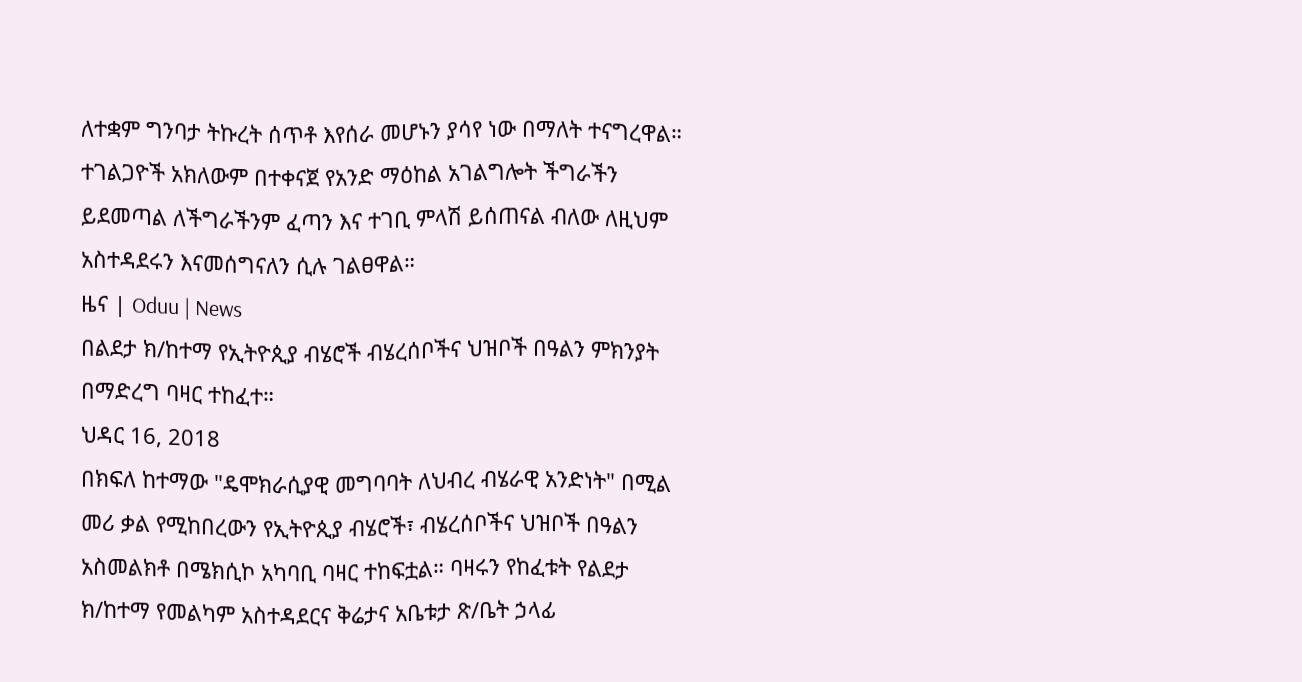ለተቋም ግንባታ ትኩረት ሰጥቶ እየሰራ መሆኑን ያሳየ ነው በማለት ተናግረዋል። ተገልጋዮች አክለውም በተቀናጀ የአንድ ማዕከል አገልግሎት ችግራችን ይደመጣል ለችግራችንም ፈጣን እና ተገቢ ምላሽ ይሰጠናል ብለው ለዚህም አስተዳደሩን እናመሰግናለን ሲሉ ገልፀዋል።
ዜና | Oduu | News
በልደታ ክ/ከተማ የኢትዮጲያ ብሄሮች ብሄረሰቦችና ህዝቦች በዓልን ምክንያት በማድረግ ባዛር ተከፈተ።
ህዳር 16, 2018
በክፍለ ከተማው "ዴሞክራሲያዊ መግባባት ለህብረ ብሄራዊ አንድነት" በሚል መሪ ቃል የሚከበረውን የኢትዮጲያ ብሄሮች፣ ብሄረሰቦችና ህዝቦች በዓልን አስመልክቶ በሜክሲኮ አካባቢ ባዛር ተከፍቷል። ባዛሩን የከፈቱት የልደታ ክ/ከተማ የመልካም አስተዳደርና ቅሬታና አቤቱታ ጽ/ቤት ኃላፊ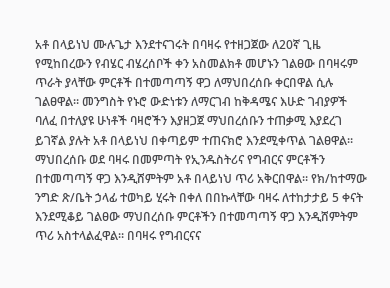አቶ በላይነህ ሙሉጌታ እንደተናገሩት በባዛሩ የተዘጋጀው ለ20ኛ ጊዜ የሚከበረውን የብሄር ብሄረሰቦች ቀን አስመልክቶ መሆኑን ገልፀው በባዛሩም ጥራት ያላቸው ምርቶች በተመጣጣኝ ዋጋ ለማህበረሰቡ ቀርበዋል ሲሉ ገልፀዋል። መንግስት የኑሮ ውድነቱን ለማርገብ ከቅዳሜና እሁድ ገብያዎች ባለፈ በተለያዩ ሁነቶች ባዛሮችን እያዘጋጀ ማህበረሰቡን ተጠቃሚ እያደረገ ይገኛል ያሉት አቶ በላይነህ በቀጣይም ተጠናክሮ እንደሚቀጥል ገልፀዋል። ማህበረሰቡ ወደ ባዛሩ በመምጣት የኢንዱስትሪና የግብርና ምርቶችን በተመጣጣኝ ዋጋ እንዲሸምትም አቶ በላይነህ ጥሪ አቅርበዋል። የክ/ከተማው ንግድ ጽ/ቤት ኃላፊ ተወካይ ሂሩት በቀለ በበኩላቸው ባዛሩ ለተከታታይ 5 ቀናት እንደሚቆይ ገልፀው ማህበረሰቡ ምርቶችን በተመጣጣኝ ዋጋ እንዲሸምትም ጥሪ አስተላልፈዋል። በባዛሩ የግብርናና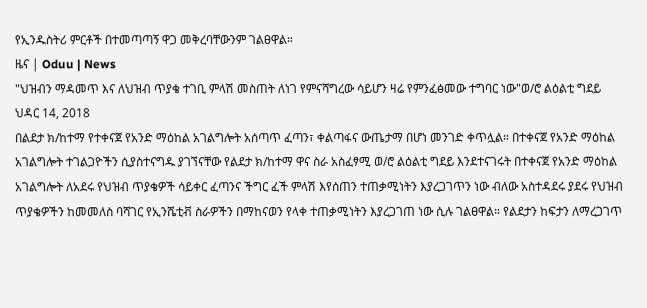የኢንዱስትሪ ምርቶች በተመጣጣኝ ዋጋ መቅረባቸውንም ገልፀዋል።
ዜና | Oduu | News
"ህዝብን ማዳመጥ እና ለህዝብ ጥያቄ ተገቢ ምላሽ መስጠት ለነገ የምናሻግረው ሳይሆን ዛሬ የምንፈፅመው ተግባር ነው"ወ/ሮ ልዕልቲ ግደይ
ህዳር 14, 2018
በልደታ ክ/ከተማ የተቀናጀ የአንድ ማዕከል አገልግሎት አሰጣጥ ፈጣን፣ ቀልጣፋና ውጤታማ በሆነ መንገድ ቀጥሏል። በተቀናጀ የአንድ ማዕከል አገልግሎት ተገልጋዮችን ሲያስተናግዱ ያገኘናቸው የልደታ ክ/ከተማ ዋና ስራ አስፈፃሚ ወ/ሮ ልዕልቲ ግደይ እንደተናገሩት በተቀናጀ የአንድ ማዕከል አገልግሎት ለአደሩ የህዝብ ጥያቄዎች ሳይቀር ፈጣንና ችግር ፈች ምላሽ እየሰጠን ተጠቃሚነትን እያረጋገጥን ነው ብለው አስተዳደሩ ያደሩ የህዝብ ጥያቄዎችን ከመመለስ ባሻገር የኢንሼቲቭ ስራዎችን በማከናወን የላቀ ተጠቃሚነትን እያረጋገጠ ነው ሲሉ ገልፀዋል። የልደታን ከፍታን ለማረጋገጥ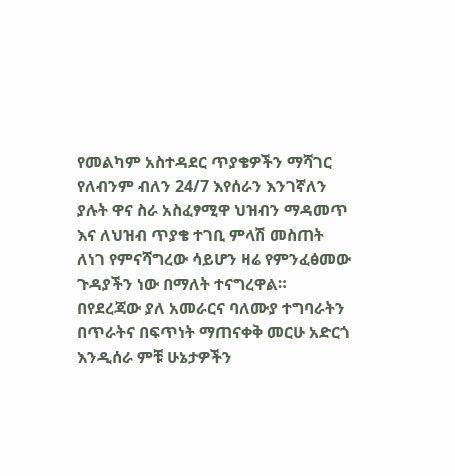የመልካም አስተዳደር ጥያቄዎችን ማሻገር የለብንም ብለን 24/7 እየሰራን እንገኛለን ያሉት ዋና ስራ አስፈፃሚዋ ህዝብን ማዳመጥ እና ለህዝብ ጥያቄ ተገቢ ምላሽ መስጠት ለነገ የምናሻግረው ሳይሆን ዛሬ የምንፈፅመው ጉዳያችን ነው በማለት ተናግረዋል። በየደረጃው ያለ አመራርና ባለሙያ ተግባራትን በጥራትና በፍጥነት ማጠናቀቅ መርሁ አድርጎ እንዲሰራ ምቹ ሁኔታዎችን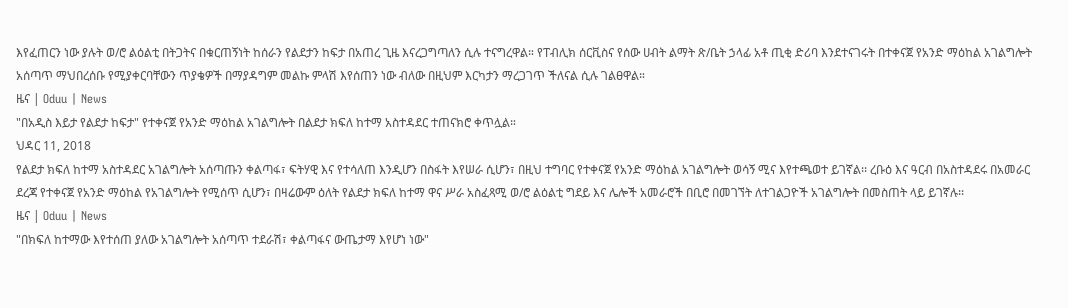እየፈጠርን ነው ያሉት ወ/ሮ ልዕልቲ በትጋትና በቁርጠኝነት ከሰራን የልደታን ከፍታ በአጠረ ጊዜ እናረጋግጣለን ሲሉ ተናግረዋል። የፐብሊክ ሰርቪስና የሰው ሀብት ልማት ጽ/ቤት ኃላፊ አቶ ጢቂ ድሪባ እንደተናገሩት በተቀናጀ የአንድ ማዕከል አገልግሎት አሰጣጥ ማህበረሰቡ የሚያቀርባቸውን ጥያቄዎች በማያዳግም መልኩ ምላሽ እየሰጠን ነው ብለው በዚህም እርካታን ማረጋገጥ ችለናል ሲሉ ገልፀዋል።
ዜና | Oduu | News
"በአዲስ እይታ የልደታ ከፍታ" የተቀናጀ የአንድ ማዕከል አገልግሎት በልደታ ክፍለ ከተማ አስተዳደር ተጠናክሮ ቀጥሏል።
ህዳር 11, 2018
የልደታ ክፍለ ከተማ አስተዳደር አገልግሎት አሰጣጡን ቀልጣፋ፣ ፍትሃዊ እና የተሳለጠ እንዲሆን በስፋት እየሠራ ሲሆን፣ በዚህ ተግባር የተቀናጀ የአንድ ማዕከል አገልግሎት ወሳኝ ሚና እየተጫወተ ይገኛል፡፡ ረቡዕ እና ዓርብ በአስተዳደሩ በአመራር ደረጃ የተቀናጀ የአንድ ማዕከል የአገልግሎት የሚሰጥ ሲሆን፣ በዛሬውም ዕለት የልደታ ክፍለ ከተማ ዋና ሥራ አስፈጻሚ ወ/ሮ ልዕልቲ ግደይ እና ሌሎች አመራሮች በቢሮ በመገኘት ለተገልጋዮች አገልግሎት በመስጠት ላይ ይገኛሉ፡፡
ዜና | Oduu | News
"በክፍለ ከተማው እየተሰጠ ያለው አገልግሎት አሰጣጥ ተደራሽ፣ ቀልጣፋና ውጤታማ እየሆነ ነው"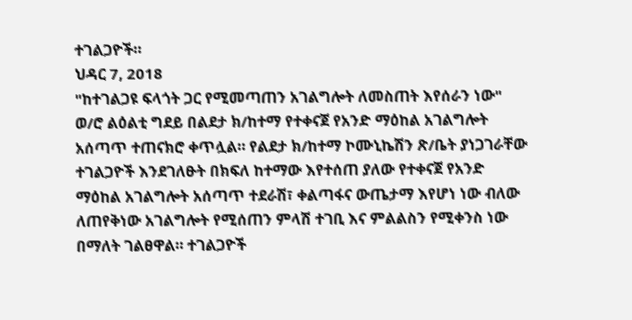ተገልጋዮች።
ህዳር 7, 2018
"ከተገልጋዩ ፍላጎት ጋር የሚመጣጠን አገልግሎት ለመስጠት እየሰራን ነው" ወ/ሮ ልዕልቲ ግደይ በልደታ ክ/ከተማ የተቀናጀ የአንድ ማዕከል አገልግሎት አሰጣጥ ተጠናክሮ ቀጥሏል። የልደታ ክ/ከተማ ኮሙኒኬሽን ጽ/ቤት ያነጋገራቸው ተገልጋዮች እንደገለፁት በክፍለ ከተማው እየተሰጠ ያለው የተቀናጀ የአንድ ማዕከል አገልግሎት አሰጣጥ ተደራሽ፣ ቀልጣፋና ውጤታማ እየሆነ ነው ብለው ለጠየቅነው አገልግሎት የሚሰጠን ምላሽ ተገቢ እና ምልልስን የሚቀንስ ነው በማለት ገልፀዋል። ተገልጋዮች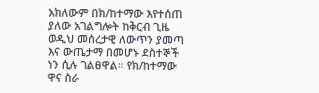አክለውም በክ/ከተማው እየተሰጠ ያለው አገልግሎት ከቅርብ ጊዜ ወዲህ መሰረታዊ ለውጥን ያመጣ እና ውጤታማ በመሆኑ ደስተኞች ነን ሲሉ ገልፀዋል። የክ/ከተማው ዋና ስራ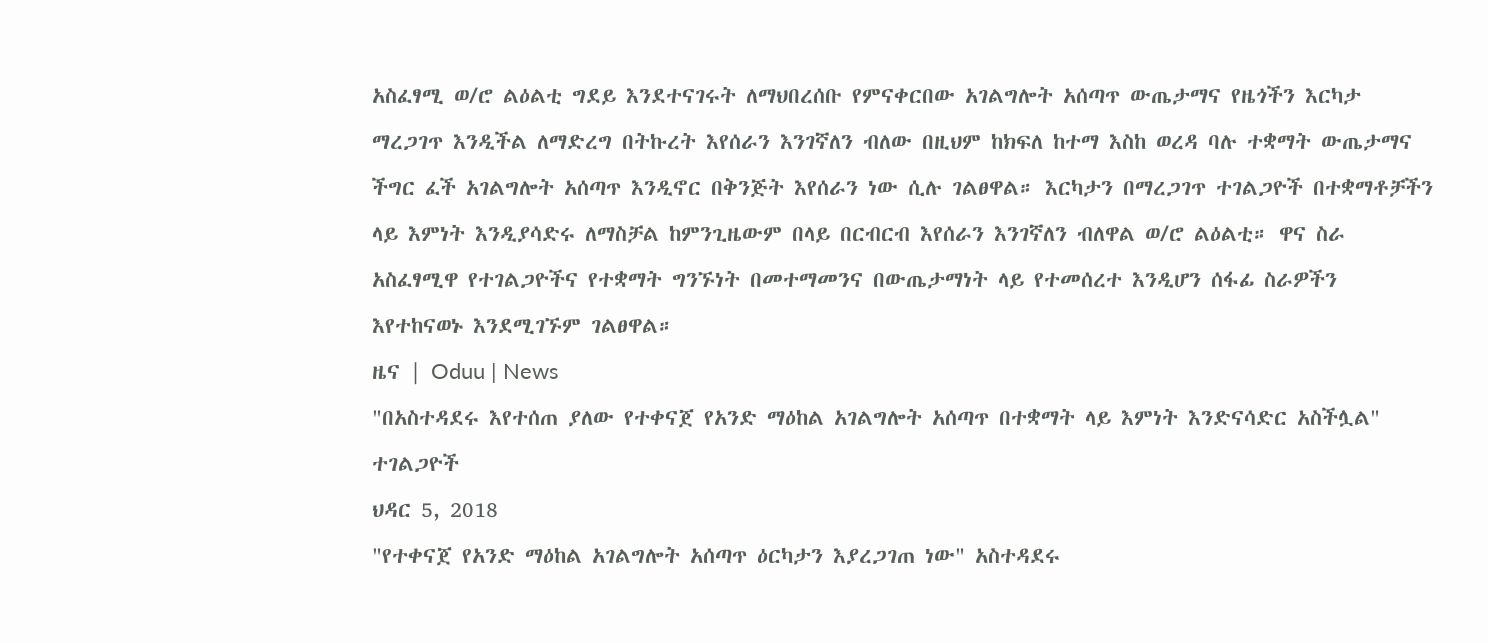አስፈፃሚ ወ/ሮ ልዕልቲ ግደይ እንደተናገሩት ለማህበረሰቡ የምናቀርበው አገልግሎት አሰጣጥ ውጤታማና የዜጎችን እርካታ ማረጋገጥ እንዲችል ለማድረግ በትኩረት እየሰራን እንገኛለን ብለው በዚህም ከክፍለ ከተማ እስከ ወረዳ ባሉ ተቋማት ውጤታማና ችግር ፈች አገልግሎት አሰጣጥ እንዲኖር በቅንጅት እየሰራን ነው ሲሉ ገልፀዋል። እርካታን በማረጋገጥ ተገልጋዮች በተቋማቶቻችን ላይ እምነት እንዲያሳድሩ ለማስቻል ከምንጊዜውም በላይ በርብርብ እየሰራን እንገኛለን ብለዋል ወ/ሮ ልዕልቲ። ዋና ስራ አስፈፃሚዋ የተገልጋዮችና የተቋማት ግንኙነት በመተማመንና በውጤታማነት ላይ የተመሰረተ እንዲሆን ሰፋፊ ስራዎችን እየተከናወኑ እንደሚገኙም ገልፀዋል።
ዜና | Oduu | News
"በአስተዳደሩ እየተሰጠ ያለው የተቀናጀ የአንድ ማዕከል አገልግሎት አሰጣጥ በተቋማት ላይ እምነት እንድናሳድር አስችሏል" ተገልጋዮች
ህዳር 5, 2018
"የተቀናጀ የአንድ ማዕከል አገልግሎት አሰጣጥ ዕርካታን እያረጋገጠ ነው" አስተዳደሩ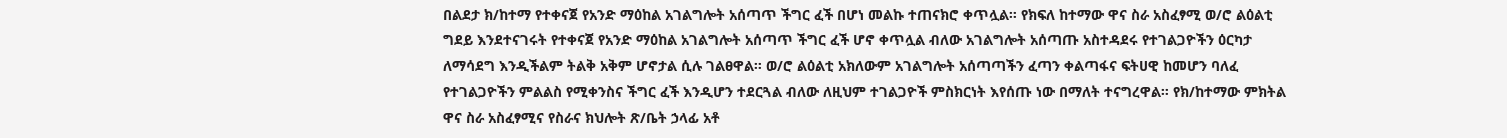በልደታ ክ/ከተማ የተቀናጀ የአንድ ማዕከል አገልግሎት አሰጣጥ ችግር ፈች በሆነ መልኩ ተጠናክሮ ቀጥሏል። የክፍለ ከተማው ዋና ስራ አስፈፃሚ ወ/ሮ ልዕልቲ ግደይ እንደተናገሩት የተቀናጀ የአንድ ማዕከል አገልግሎት አሰጣጥ ችግር ፈች ሆኖ ቀጥሏል ብለው አገልግሎት አሰጣጡ አስተዳደሩ የተገልጋዮችን ዕርካታ ለማሳደግ እንዲችልም ትልቅ አቅም ሆኖታል ሲሉ ገልፀዋል። ወ/ሮ ልዕልቲ አክለውም አገልግሎት አሰጣጣችን ፈጣን ቀልጣፋና ፍትሀዊ ከመሆን ባለፈ የተገልጋዮችን ምልልስ የሚቀንስና ችግር ፈች እንዲሆን ተደርጓል ብለው ለዚህም ተገልጋዮች ምስክርነት እየሰጡ ነው በማለት ተናግረዋል። የክ/ከተማው ምክትል ዋና ስራ አስፈፃሚና የስራና ክህሎት ጽ/ቤት ኃላፊ አቶ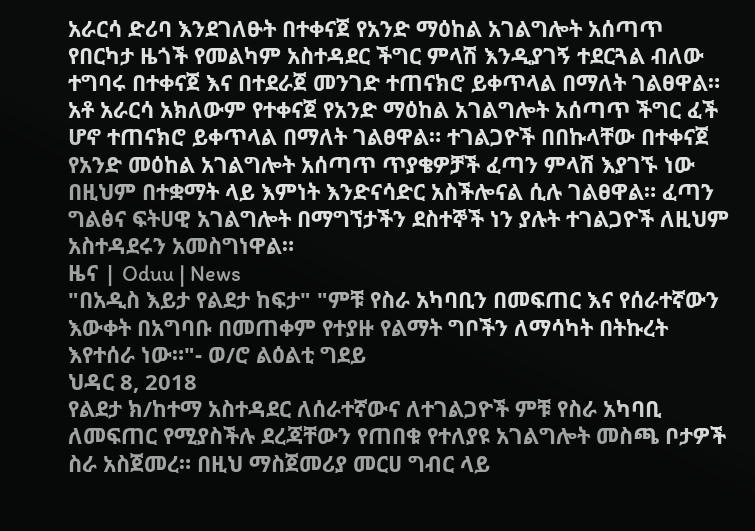አራርሳ ድሪባ እንደገለፁት በተቀናጀ የአንድ ማዕከል አገልግሎት አሰጣጥ የበርካታ ዜጎች የመልካም አስተዳደር ችግር ምላሽ እንዲያገኝ ተደርጓል ብለው ተግባሩ በተቀናጀ እና በተደራጀ መንገድ ተጠናክሮ ይቀጥላል በማለት ገልፀዋል። አቶ አራርሳ አክለውም የተቀናጀ የአንድ ማዕከል አገልግሎት አሰጣጥ ችግር ፈች ሆኖ ተጠናክሮ ይቀጥላል በማለት ገልፀዋል። ተገልጋዮች በበኩላቸው በተቀናጀ የአንድ መዕከል አገልግሎት አሰጣጥ ጥያቄዎቻች ፈጣን ምላሽ እያገኙ ነው በዚህም በተቋማት ላይ እምነት እንድናሳድር አስችሎናል ሲሉ ገልፀዋል። ፈጣን ግልፅና ፍትሀዊ አገልግሎት በማግኘታችን ደስተኞች ነን ያሉት ተገልጋዮች ለዚህም አስተዳደሩን አመስግነዋል።
ዜና | Oduu | News
"በአዲስ እይታ የልደታ ከፍታ" "ምቹ የስራ አካባቢን በመፍጠር እና የሰራተኛውን እውቀት በአግባቡ በመጠቀም የተያዙ የልማት ግቦችን ለማሳካት በትኩረት እየተሰራ ነው።"- ወ/ሮ ልዕልቲ ግደይ
ህዳር 8, 2018
የልደታ ክ/ከተማ አስተዳደር ለሰራተኛውና ለተገልጋዮች ምቹ የስራ አካባቢ ለመፍጠር የሚያስችሉ ደረጃቸውን የጠበቁ የተለያዩ አገልግሎት መስጫ ቦታዎች ስራ አስጀመረ። በዚህ ማስጀመሪያ መርሀ ግብር ላይ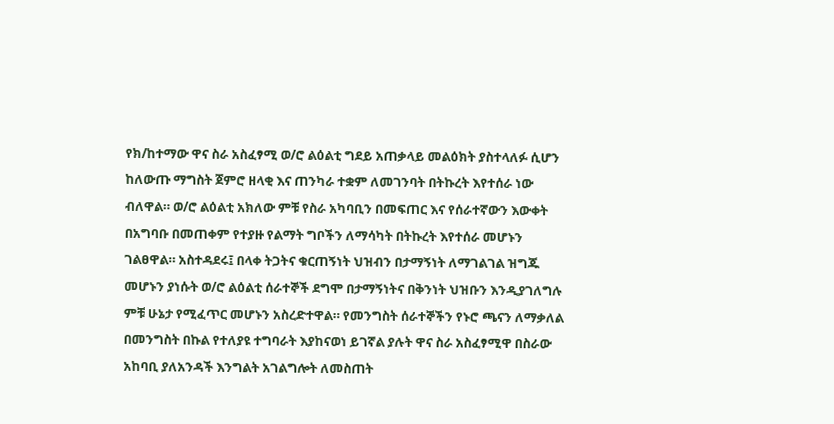የክ/ከተማው ዋና ስራ አስፈፃሚ ወ/ሮ ልዕልቲ ግደይ አጠቃላይ መልዕክት ያስተላለፉ ሲሆን ከለውጡ ማግስት ጀምሮ ዘላቂ እና ጠንካራ ተቋም ለመገንባት በትኩረት እየተሰራ ነው ብለዋል። ወ/ሮ ልዕልቲ አክለው ምቹ የስራ አካባቢን በመፍጠር እና የሰራተኛውን እውቀት በአግባቡ በመጠቀም የተያዙ የልማት ግቦችን ለማሳካት በትኩረት እየተሰራ መሆኑን ገልፀዋል። አስተዳደሩ፤ በላቀ ትጋትና ቁርጠኝነት ህዝብን በታማኝነት ለማገልገል ዝግጁ መሆኑን ያነሱት ወ/ሮ ልዕልቲ ሰራተኞች ደግሞ በታማኝነትና በቅንነት ህዝቡን እንዲያገለግሉ ምቹ ሁኔታ የሚፈጥር መሆኑን አስረድተዋል። የመንግስት ሰራተኞችን የኑሮ ጫናን ለማቃለል በመንግስት በኩል የተለያዩ ተግባራት እያከናወነ ይገኛል ያሉት ዋና ስራ አስፈፃሚዋ በስራው አከባቢ ያለአንዳች እንግልት አገልግሎት ለመስጠት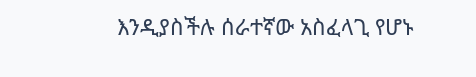እንዲያስችሉ ሰራተኛው አስፈላጊ የሆኑ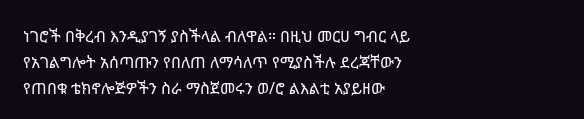ነገሮች በቅረብ እንዲያገኝ ያስችላል ብለዋል። በዚህ መርሀ ግብር ላይ የአገልግሎት አሰጣጡን የበለጠ ለማሳለጥ የሚያስችሉ ደረጃቸውን የጠበቁ ቴክኖሎጅዎችን ስራ ማስጀመሩን ወ/ሮ ልእልቲ አያይዘው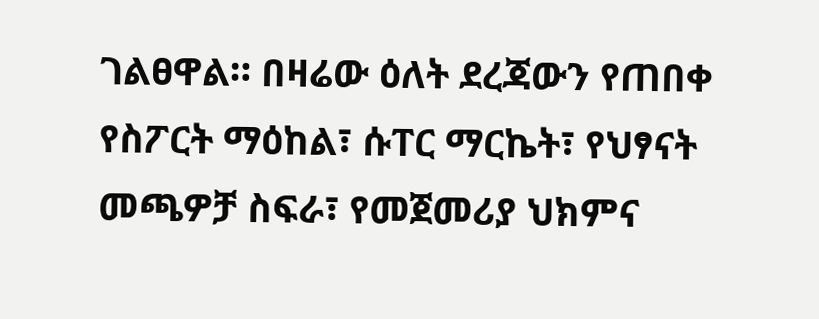ገልፀዋል። በዛሬው ዕለት ደረጃውን የጠበቀ የስፖርት ማዕከል፣ ሱፐር ማርኬት፣ የህፃናት መጫዎቻ ስፍራ፣ የመጀመሪያ ህክምና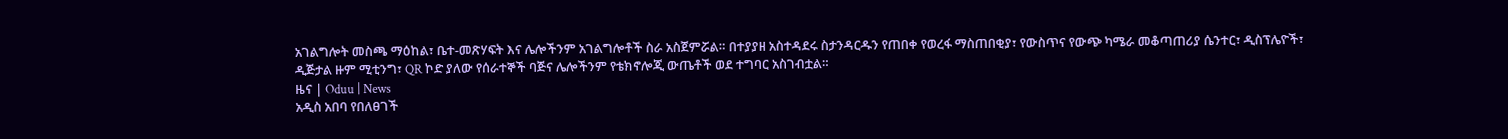አገልግሎት መስጫ ማዕከል፣ ቤተ-መጽሃፍት እና ሌሎችንም አገልግሎቶች ስራ አስጀምሯል። በተያያዘ አስተዳደሩ ስታንዳርዱን የጠበቀ የወረፋ ማስጠበቂያ፣ የውስጥና የውጭ ካሜራ መቆጣጠሪያ ሴንተር፣ ዲስፕሌዮች፣ ዲጅታል ዙም ሚቲንግ፣ QR ኮድ ያለው የሰራተኞች ባጅና ሌሎችንም የቴክኖሎጂ ውጤቶች ወደ ተግባር አስገብቷል።
ዜና | Oduu | News
አዲስ አበባ የበለፀገች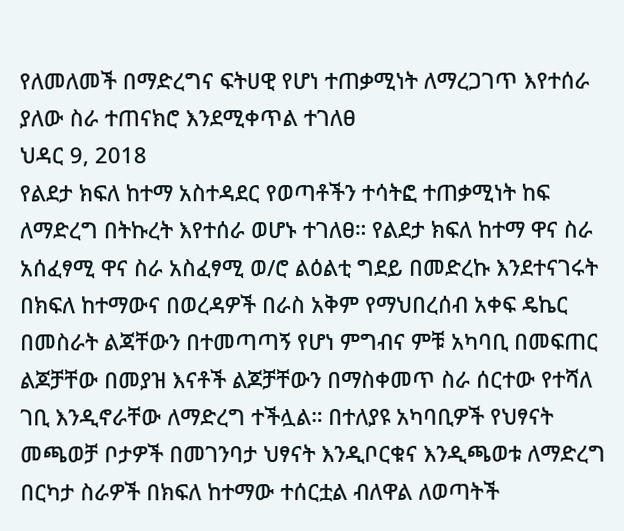የለመለመች በማድረግና ፍትሀዊ የሆነ ተጠቃሚነት ለማረጋገጥ እየተሰራ ያለው ስራ ተጠናክሮ እንደሚቀጥል ተገለፀ
ህዳር 9, 2018
የልደታ ክፍለ ከተማ አስተዳደር የወጣቶችን ተሳትፎ ተጠቃሚነት ከፍ ለማድረግ በትኩረት እየተሰራ ወሆኑ ተገለፀ። የልደታ ክፍለ ከተማ ዋና ስራ አሰፈፃሚ ዋና ስራ አስፈፃሚ ወ/ሮ ልዕልቲ ግደይ በመድረኩ እንደተናገሩት በክፍለ ከተማውና በወረዳዎች በራስ አቅም የማህበረሰብ አቀፍ ዴኬር በመስራት ልጃቸውን በተመጣጣኝ የሆነ ምግብና ምቹ አካባቢ በመፍጠር ልጆቻቸው በመያዝ እናቶች ልጆቻቸውን በማስቀመጥ ስራ ሰርተው የተሻለ ገቢ እንዲኖራቸው ለማድረግ ተችሏል። በተለያዩ አካባቢዎች የህፃናት መጫወቻ ቦታዎች በመገንባታ ህፃናት እንዲቦርቁና እንዲጫወቱ ለማድረግ በርካታ ስራዎች በክፍለ ከተማው ተሰርቷል ብለዋል ለወጣትች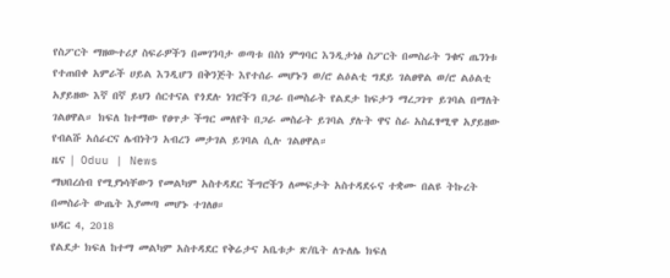የስፖርት ማዘውተሪያ ስፍራዎችን በመገንባታ ወጣቱ በስነ ምግባር እንዲታነፅ ስፖርት በመስራት ንቁና ጤንነቱ የተጠበቀ አምራች ሀይል እንዲሆን በቅንጅት እየተሰራ መሆኑን ወ/ሮ ልዕልቲ ግደይ ገልፀዋል ወ/ሮ ልዕልቲ አያይዘው እኛ በኛ ይህን ሰርተናል የጎደሉ ነገሮችን በጋራ በመስራት የልደታ ከፍታን ማረጋገጥ ይገባል በማለት ገልፀዋል። ክፍለ ከተማው የፀጥታ ችግር መለየት በጋራ መስራት ይገባል ያሉት ዋና ስራ አስፈፃሚዋ አያይዘው የብልሹ አሰራርና ሌብነትን አብረን መታገል ይገባል ሲሉ ገልፀዋል።
ዜና | Oduu | News
ማህበረሰብ የሚያነሳቸውን የመልካም አስተዳደር ችግሮችን ለመፍታት አስተዳደሩና ተቋሙ በልዩ ትኩረት በመስራት ውጤት እያመጣ መሆኑ ተገለፀ።
ህዳር 4, 2018
የልደታ ክፍለ ከተማ መልካም አስተዳደር የቅሬታና አቤቱታ ጽ/ቤት ለጉለሌ ክፍለ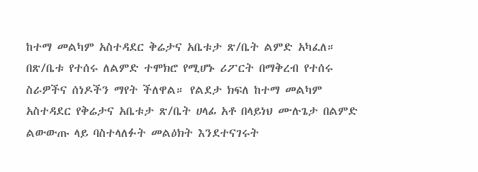ከተማ መልካም አስተዳደር ቅሬታና አቤቱታ ጽ/ቤት ልምድ አካፈለ። በጽ/ቤቱ የተሰሩ ለልምድ ተሞክሮ የሚሆኑ ሪፖርት በማቅረብ የተሰሩ ስራዎችና ሰነዶችን ማየት ችለዋል። የልደታ ክፍለ ከተማ መልካም አስተዳደር የቅሬታና አቤቱታ ጽ/ቤት ሀላፊ አቶ በላይነህ ሙሉጌታ በልምድ ልውውጡ ላይ ባስተላለፉት መልዕክት እንደተናገሩት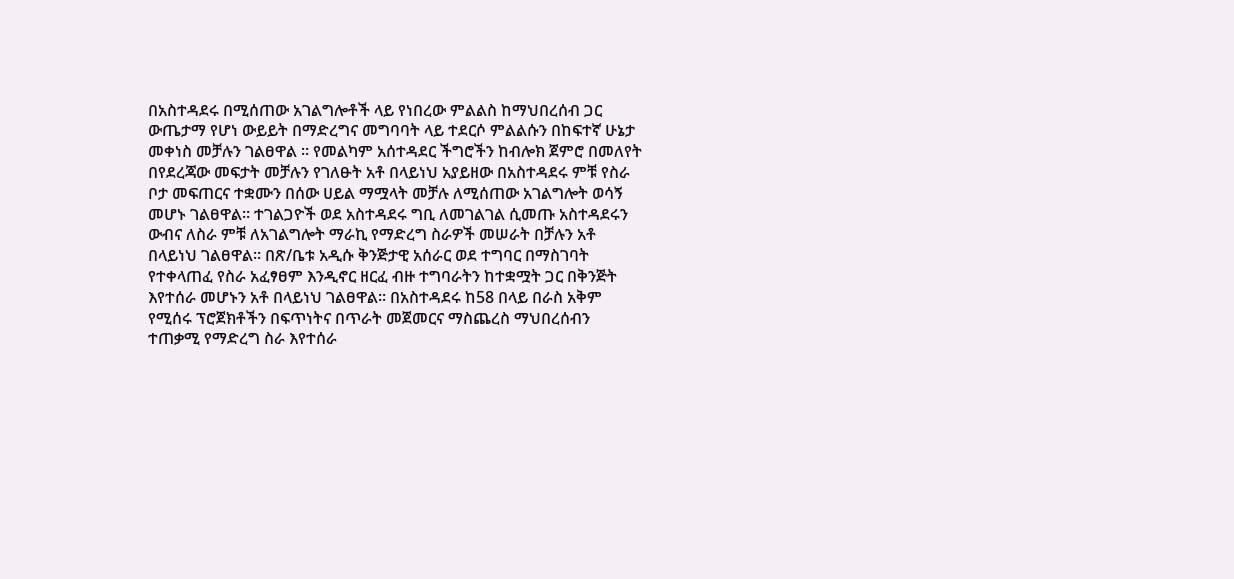በአስተዳደሩ በሚሰጠው አገልግሎቶች ላይ የነበረው ምልልስ ከማህበረሰብ ጋር ውጤታማ የሆነ ውይይት በማድረግና መግባባት ላይ ተደርሶ ምልልሱን በከፍተኛ ሁኔታ መቀነስ መቻሉን ገልፀዋል ። የመልካም አሰተዳደር ችግሮችን ከብሎክ ጀምሮ በመለየት በየደረጃው መፍታት መቻሉን የገለፁት አቶ በላይነህ አያይዘው በአስተዳደሩ ምቹ የስራ ቦታ መፍጠርና ተቋሙን በሰው ሀይል ማሟላት መቻሉ ለሚሰጠው አገልግሎት ወሳኝ መሆኑ ገልፀዋል። ተገልጋዮች ወደ አስተዳደሩ ግቢ ለመገልገል ሲመጡ አስተዳደሩን ውብና ለስራ ምቹ ለአገልግሎት ማራኪ የማድረግ ስራዎች መሠራት በቻሉን አቶ በላይነህ ገልፀዋል። በጽ/ቤቱ አዲሱ ቅንጅታዊ አሰራር ወደ ተግባር በማስገባት የተቀላጠፈ የስራ አፈፃፀም እንዲኖር ዘርፈ ብዙ ተግባራትን ከተቋሟት ጋር በቅንጅት እየተሰራ መሆኑን አቶ በላይነህ ገልፀዋል። በአስተዳደሩ ከ58 በላይ በራስ አቅም የሚሰሩ ፕሮጀክቶችን በፍጥነትና በጥራት መጀመርና ማስጨረስ ማህበረሰብን ተጠቃሚ የማድረግ ስራ እየተሰራ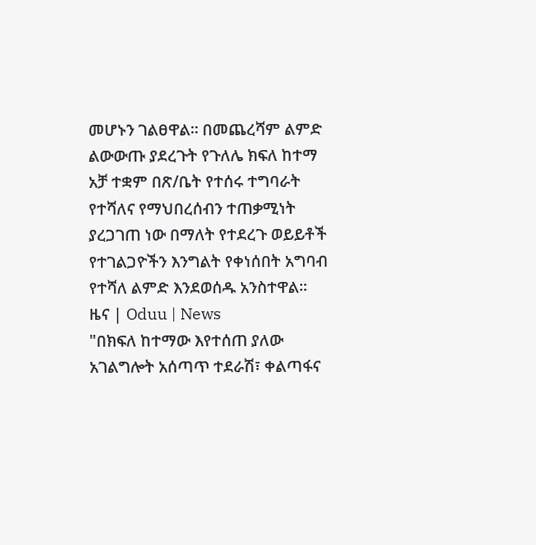መሆኑን ገልፀዋል። በመጨረሻም ልምድ ልውውጡ ያደረጉት የጉለሌ ክፍለ ከተማ አቻ ተቋም በጽ/ቤት የተሰሩ ተግባራት የተሻለና የማህበረሰብን ተጠቃሚነት ያረጋገጠ ነው በማለት የተደረጉ ወይይቶች የተገልጋዮችን እንግልት የቀነሰበት አግባብ የተሻለ ልምድ እንደወሰዱ አንስተዋል።
ዜና | Oduu | News
"በክፍለ ከተማው እየተሰጠ ያለው አገልግሎት አሰጣጥ ተደራሽ፣ ቀልጣፋና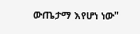ውጤታማ እየሆነ ነው"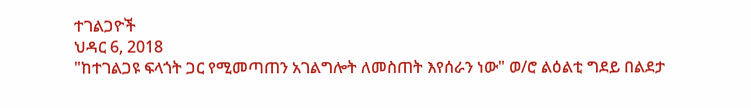ተገልጋዮች
ህዳር 6, 2018
"ከተገልጋዩ ፍላጎት ጋር የሚመጣጠን አገልግሎት ለመስጠት እየሰራን ነው" ወ/ሮ ልዕልቲ ግደይ በልደታ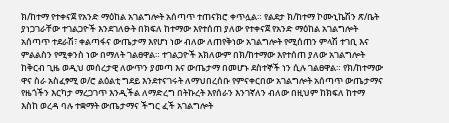ክ/ከተማ የተቀናጀ የአንድ ማዕከል አገልግሎት አሰጣጥ ተጠናክሮ ቀጥሏል። የልደታ ክ/ከተማ ኮሙኒኬሽን ጽ/ቤት ያነጋገራቸው ተገልጋዮች እንደገለፁት በክፍለ ከተማው እየተሰጠ ያለው የተቀናጀ የአንድ ማዕከል አገልግሎት አሰጣጥ ተደራሽ፣ ቀልጣፋና ውጤታማ እየሆነ ነው ብለው ለጠየቅነው አገልግሎት የሚሰጠን ምላሽ ተገቢ እና ምልልስን የሚቀንስ ነው በማለት ገልፀዋል። ተገልጋዮች አክለውም በክ/ከተማው እየተሰጠ ያለው አገልግሎት ከቅርብ ጊዜ ወዲህ መሰረታዊ ለውጥን ያመጣ እና ውጤታማ በመሆኑ ደስተኞች ነን ሲሉ ገልፀዋል። የክ/ከተማው ዋና ስራ አስፈፃሚ ወ/ሮ ልዕልቲ ግደይ እንደተናገሩት ለማህበረሰቡ የምናቀርበው አገልግሎት አሰጣጥ ውጤታማና የዜጎችን እርካታ ማረጋገጥ እንዲችል ለማድረግ በትኩረት እየሰራን እንገኛለን ብለው በዚህም ከክፍለ ከተማ እስከ ወረዳ ባሉ ተቋማት ውጤታማና ችግር ፈች አገልግሎት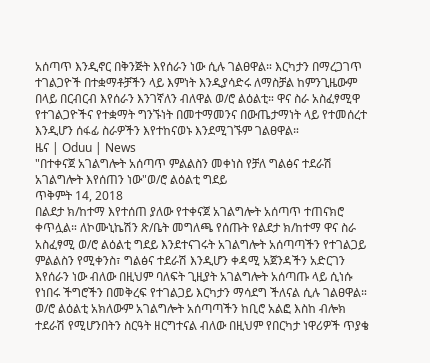አሰጣጥ እንዲኖር በቅንጅት እየሰራን ነው ሲሉ ገልፀዋል። እርካታን በማረጋገጥ ተገልጋዮች በተቋማቶቻችን ላይ እምነት እንዲያሳድሩ ለማስቻል ከምንጊዜውም በላይ በርብርብ እየሰራን እንገኛለን ብለዋል ወ/ሮ ልዕልቲ። ዋና ስራ አስፈፃሚዋ የተገልጋዮችና የተቋማት ግንኙነት በመተማመንና በውጤታማነት ላይ የተመሰረተ እንዲሆን ሰፋፊ ስራዎችን እየተከናወኑ እንደሚገኙም ገልፀዋል።
ዜና | Oduu | News
"በተቀናጀ አገልግሎት አሰጣጥ ምልልስን መቀነስ የቻለ ግልፅና ተደራሽ አገልግሎት እየሰጠን ነው"ወ/ሮ ልዕልቲ ግደይ
ጥቅምት 14, 2018
በልደታ ክ/ከተማ እየተሰጠ ያለው የተቀናጀ አገልግሎት አሰጣጥ ተጠናክሮ ቀጥሏል። ለኮሙኒኬሽን ጽ/ቤት መግለጫ የሰጡት የልደታ ክ/ከተማ ዋና ስራ አስፈፃሚ ወ/ሮ ልዕልቲ ግደይ እንደተናገሩት አገልግሎት አሰጣጣችን የተገልጋይ ምልልስን የሚቀንስ፣ ግልፅና ተደራሽ እንዲሆን ቀዳሚ አጀንዳችን አድርገን እየሰራን ነው ብለው በዚህም ባለፍት ጊዚያት አገልግሎት አሰጣጡ ላይ ሲነሱ የነበሩ ችግሮችን በመቅረፍ የተገልጋይ እርካታን ማሳደግ ችለናል ሲሉ ገልፀዋል። ወ/ሮ ልዕልቲ አክለውም አገልግሎት አሰጣጣችን ከቢሮ አልፎ እስከ ብሎክ ተደራሽ የሚሆንበትን ስርዓት ዘርግተናል ብለው በዚህም የበርካታ ነዋሪዎች ጥያቄ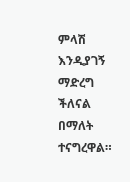ምላሽ እንዲያገኝ ማድረግ ችለናል በማለት ተናግረዋል።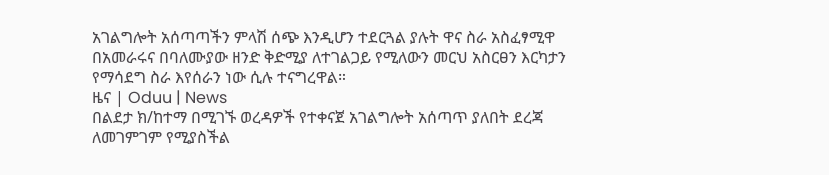አገልግሎት አሰጣጣችን ምላሽ ሰጭ እንዲሆን ተደርጓል ያሉት ዋና ስራ አስፈፃሚዋ በአመራሩና በባለሙያው ዘንድ ቅድሚያ ለተገልጋይ የሚለውን መርህ አስርፀን እርካታን የማሳደግ ስራ እየሰራን ነው ሲሉ ተናግረዋል።
ዜና | Oduu | News
በልደታ ክ/ከተማ በሚገኙ ወረዳዎች የተቀናጀ አገልግሎት አሰጣጥ ያለበት ደረጃ ለመገምገም የሚያስችል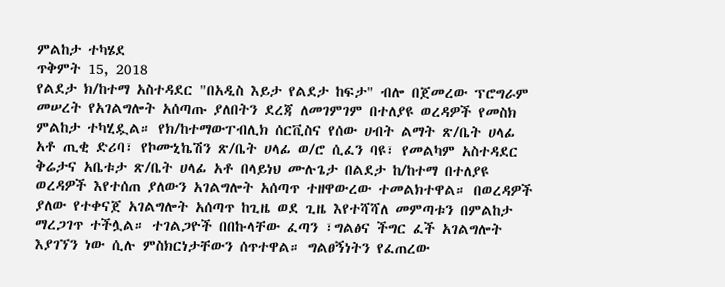ምልከታ ተካሄደ
ጥቅምት 15, 2018
የልደታ ክ/ከተማ አስተዳደር "በአዲስ እይታ የልደታ ከፍታ" ብሎ በጀመረው ፕሮግራም መሠረት የአገልግሎት አሰጣጡ ያለበትን ደረጃ ለመገምገም በተለያዩ ወረዳዎች የመስክ ምልከታ ተካሂዷል። የክ/ከተማውፐብሊክ ሰርቪስና የሰው ሀብት ልማት ጽ/ቤት ሀላፊ አቶ ጢቂ ድሪባ፣ የኮሙኒኬሽን ጽ/ቤት ሀላፊ ወ/ሮ ሲፈን ባዩ፣ የመልካም አስተዳደር ቅሬታና አቤቱታ ጽ/ቤት ሀላፊ አቶ በላይነህ ሙሉጌታ በልደታ ከ/ከተማ በተለያዩ ወረዳዎች እየተሰጠ ያለውን አገልግሎት አሰጣጥ ተዘዋውረው ተመልክተዋል። በወረዳዎች ያለው የተቀናጀ አገልግሎት አሰጣጥ ከጊዜ ወደ ጊዜ እየተሻሻለ መምጣቱን በምልከታ ማረጋገጥ ተችሏል። ተገልጋዮች በበኩላቸው ፈጣን ፣ግልፅና ችግር ፈች አገልግሎት እያገኘን ነው ሲሉ ምስክርነታቸውን ሰጥተዋል። ግልፀኝነትን የፈጠረው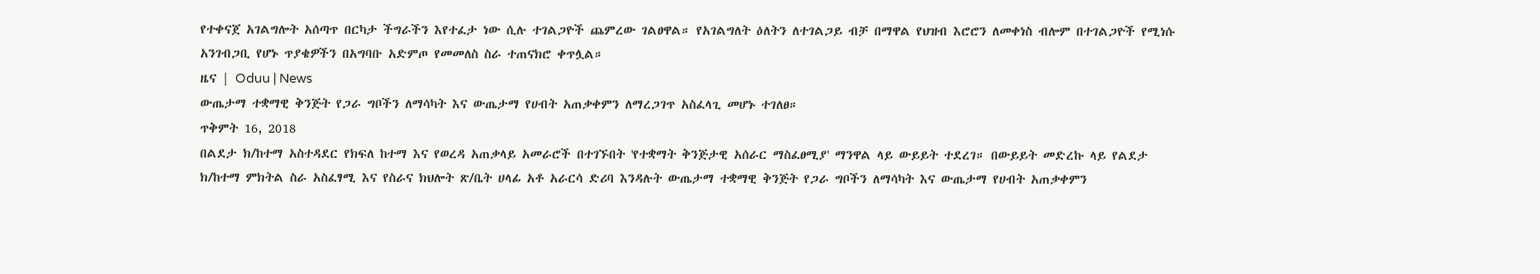የተቀናጀ አገልግሎት አሰጣጥ በርካታ ችግራችን እየተፈታ ነው ሲሉ ተገልጋዮች ጨምረው ገልፀዋል። የአገልግለት ዕለትን ለተገልጋይ ብቻ በማዋል የህዝብ እሮሮን ለመቀነስ ብሎም በተገልጋዮች የሚነሱ አንገብጋቢ የሆኑ ጥያቄዎችን በአግባቡ አድምጦ የመመለስ ስራ ተጠናክሮ ቀጥሏል።
ዜና | Oduu | News
ውጤታማ ተቋማዊ ቅንጅት የጋራ ግቦችን ለማሳካት እና ውጤታማ የሀብት አጠቃቀምን ለማረጋገጥ አስፈላጊ መሆኑ ተገለፀ።
ጥቅምት 16, 2018
በልደታ ክ/ከተማ አስተዳደር የክፍለ ከተማ እና የወረዳ አጠቃላይ አመራሮች በተገኙበት 'የተቋማት ቅንጅታዊ አሰራር ማስፈፀሚያ' ማንዋል ላይ ውይይት ተደረገ። በውይይት መድረኩ ላይ የልደታ ክ/ከተማ ምክትል ስራ አስፈፃሚ እና የስራና ክህሎት ጽ/ቤት ሀላፊ አቶ አራርሳ ድሪባ እንዳሉት ውጤታማ ተቋማዊ ቅንጅት የጋራ ግቦችን ለማሳካት እና ውጤታማ የሀብት አጠቃቀምን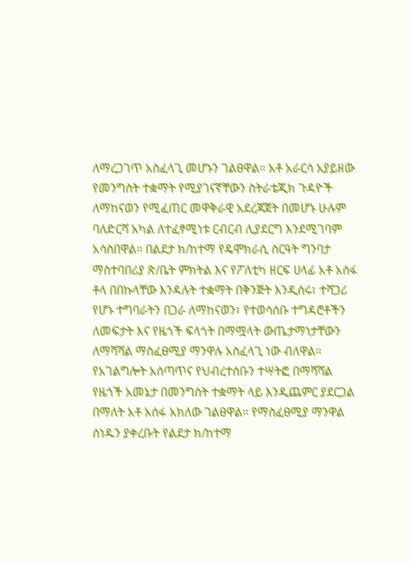ለማረጋገጥ አስፈላጊ መሆኑን ገልፀዋል። አቶ አራርሳ አያይዘው የመንግስት ተቋማት የሚያገናኛቸውን ስትራቴጂክ ጉዳዮች ለማከናወን የሚፈጠር መዋቅራዊ አደረጃጀት በመሆኑ ሁሉም ባለድርሻ አካል ለተፈፃሚነቱ ርብርብ ሊያደርግ እንደሚገባም አሳስበዋል። በልደታ ክ/ከተማ የዴሞክራሲ ስርዓት ግንባታ ማስተባበሪያ ጽ/ቤት ምክትል እና የፖለቲካ ዘርፍ ሀላፊ አቶ አሰፋ ቶላ በበኩላቸው እንዳሉት ተቋማት በቅንጅት እንዲሰሩ፣ ተሻጋሪ የሆኑ ተግባራትን በጋራ ለማከናወን፣ የተወሳሰቡ ተግዳሮቶችን ለመፍታት እና የዜጎች ፍላጎት በማሟላት ውጤታማነታቸውን ለማሻሻል ማስፈፀሚያ ማንዋሉ አስፈላጊ ነው ብለዋል። የአገልግሎት አሰጣጥና የህብረተሰቡን ተሣትፎ በማሻሻል የዜጎች አመኔታ በመንግስት ተቋማት ላይ እንዲጨምር ያደርጋል በማለት አቶ አሰፋ አክለው ገልፀዋል። የማስፈፀሚያ ማንዋል ሰነዱን ያቀረቡት የልደታ ክ/ከተማ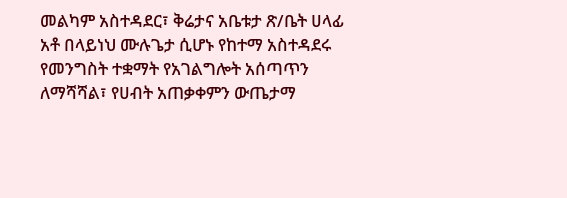መልካም አስተዳደር፣ ቅሬታና አቤቱታ ጽ/ቤት ሀላፊ አቶ በላይነህ ሙሉጌታ ሲሆኑ የከተማ አስተዳደሩ የመንግስት ተቋማት የአገልግሎት አሰጣጥን ለማሻሻል፣ የሀብት አጠቃቀምን ውጤታማ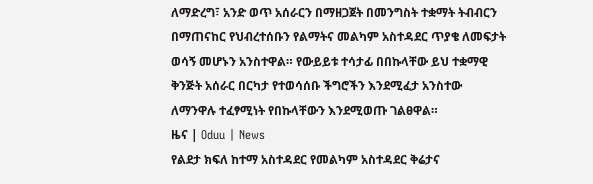ለማድረግ፣ አንድ ወጥ አሰራርን በማዘጋጀት በመንግስት ተቋማት ትብብርን በማጠናከር የህብረተሰቡን የልማትና መልካም አስተዳደር ጥያቄ ለመፍታት ወሳኝ መሆኑን አንስተዋል። የውይይቱ ተሳታፊ በበኩላቸው ይህ ተቋማዊ ቅንጅት አሰራር በርካታ የተወሳሰቡ ችግሮችን እንደሚፈታ አንስተው ለማንዋሉ ተፈፃሚነት የበኩላቸውን እንደሚወጡ ገልፀዋል።
ዜና | Oduu | News
የልደታ ክፍለ ከተማ አስተዳደር የመልካም አስተዳደር ቅሬታና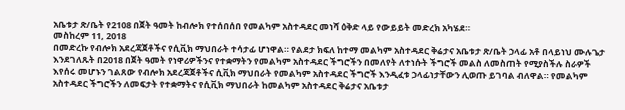አቤቱታ ጽ/ቤት የ2108 በጀት ዓመት ከብሎክ የተሰበሰበ የመልካም አስተዳደር መነሻ ዕቅድ ላይ የውይይት መድረክ አካሄደ።
መስከረም 11, 2018
በመድረኩ የብሎክ አደረጃጀቶችና የሲቪክ ማህበራት ተሳታፊ ሆነዋል። የልደታ ክፍለ ከተማ መልካም አስተዳደር ቅሬታና አቤቱታ ጽ/ቤት ኃላፊ አቶ በላይነህ ሙሉጌታ እንደገለጹት በ2018 በጀት ዓመት የነዋሪዎችንና የተቋማትን የመልካም አስተዳደር ችግሮችን በመለየት ለተነሱት ችግሮች መልስ ለመስጠት የሚያስችሉ ስራዎች እየሰሩ መሆኑን ገልጸው የብሎክ አደረጃጀቶችና ሲቪክ ማህበራት የመልካም አስተዳደር ችግሮች እንዲፈቱ ኃላፊነታቸውን ሊወጡ ይገባል ብለዋል። የመልካም አስተዳደር ችግሮችን ለመፍታት የተቋማትና የሲቪክ ማህበራት ከመልካም አስተዳደር ቅሬታና አቤቱታ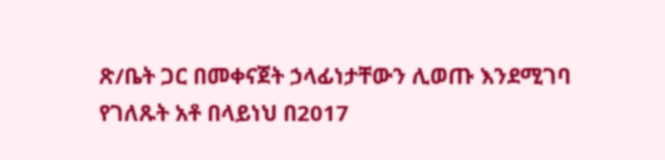ጽ/ቤት ጋር በመቀናጀት ኃላፊነታቸውን ሊወጡ እንደሚገባ የገለጹት አቶ በላይነህ በ2017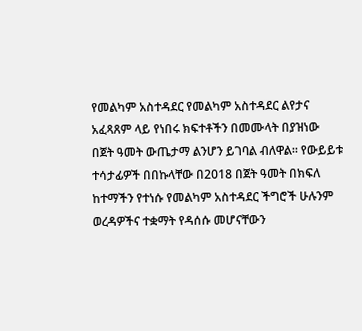የመልካም አስተዳደር የመልካም አስተዳደር ልየታና አፈጻጸም ላይ የነበሩ ክፍተቶችን በመሙላት በያዝነው በጀት ዓመት ውጤታማ ልንሆን ይገባል ብለዋል። የውይይቱ ተሳታፊዎች በበኩላቸው በ2018 በጀት ዓመት በክፍለ ከተማችን የተነሱ የመልካም አስተዳደር ችግሮች ሁሉንም ወረዳዎችና ተቋማት የዳሰሱ መሆናቸውን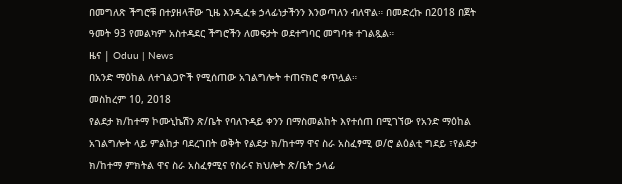በመግለጽ ችግሮቹ በተያዘላቸው ጊዜ እንዲፈቱ ኃላፊነታችንን እንወጣለን ብለዋል። በመድረኩ በ2018 በጀት ዓመት 93 የመልካም አስተዳደር ችግሮችን ለመፍታት ወደተግባር መግባቱ ተገልጿል።
ዜና | Oduu | News
በአንድ ማዕከል ለተገልጋዮች የሚሰጠው አገልግሎት ተጠናክሮ ቀጥሏል።
መስከረም 10, 2018
የልደታ ክ/ከተማ ኮሙኒኬሽን ጽ/ቤት የባለጉዳይ ቀንን በማስመልከት እየተሰጠ በሚገኘው የአንድ ማዕከል አገልግሎት ላይ ምልከታ ባደረገበት ወቅት የልደታ ክ/ከተማ ዋና ስራ አስፈፃሚ ወ/ሮ ልዕልቲ ግደይ ፣የልደታ ክ/ከተማ ምክትል ዋና ስራ አስፈፃሚና የስራና ክህሎት ጽ/ቤት ኃላፊ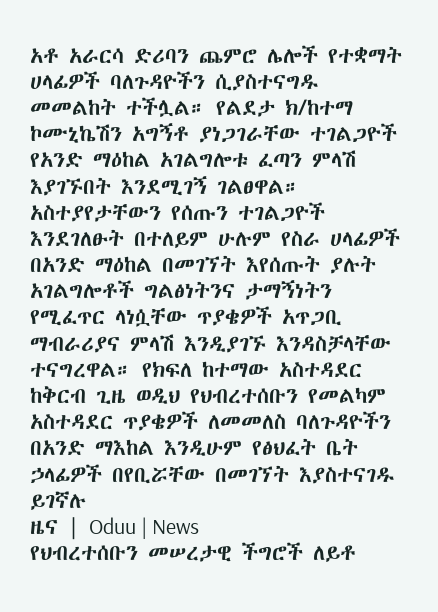አቶ አራርሳ ድሪባን ጨምሮ ሌሎች የተቋማት ሀላፊዎች ባለጉዳዮችን ሲያስተናግዱ መመልከት ተችሏል። የልደታ ክ/ከተማ ኮሙኒኬሽን አግኝቶ ያነጋገራቸው ተገልጋዮች የአንድ ማዕከል አገልግሎቱ ፈጣን ምላሽ እያገኙበት እንደሚገኝ ገልፀዋል። አስተያየታቸውን የሰጡን ተገልጋዮች እንደገለፁት በተለይም ሁሉም የስራ ሀላፊዎች በአንድ ማዕከል በመገኘት እየሰጡት ያሉት አገልግሎቶች ግልፅነትንና ታማኝነትን የሚፈጥር ላነሷቸው ጥያቄዎች አጥጋቢ ማብራሪያና ምላሽ እንዲያገኙ እንዳስቻላቸው ተናግረዋል። የክፍለ ከተማው አስተዳደር ከቅርብ ጊዜ ወዲህ የህብረተሰቡን የመልካም አስተዳደር ጥያቄዎች ለመመለስ ባለጉዳዮችን በአንድ ማእከል እንዲሁም የፅህፈት ቤት ኃላፊዎች በየቢሯቸው በመገኘት እያስተናገዱ ይገኛሉ
ዜና | Oduu | News
የህብረተሰቡን መሠረታዊ ችግሮች ለይቶ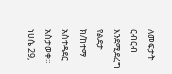ለመፍታት ርብርብ እንደሚደረግ የልደታ ክ/ከተማ አስተዳደር አስታወቀ።
ነሀሴ 29,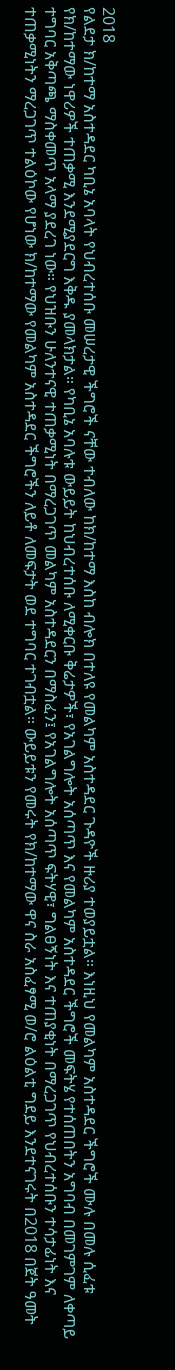2018
የልደታ ክ/ከተማ አስተዳደር ካቢኔ አባላት የህብረተሰቡ መሠረታዊ ችግሮች ናቸው ተብለው ከክ/ከተማ እስከ ብሎክ በተለዩ የመልካም አስተዳደር ጉዳዮች ዙሪያ ተወያይቷል። እነዚህ የመልካም አስተዳደር ችግሮች ሙሉ በመሉ ሲፈቱ የክ/ከተማው ነዋሪዎች ተጠቃሚ እንደሚያደርግ እቅዱ ያመላክታል። የካቢኔ አባሉቱ ውይይት ከህብረተሰቡ ለሚቀርቡ ቅሬታዎች፣ የአገልግሎት አሰጣጥ እና የመልካም አስተዳደር ችግሮች መፍትሄ የተሰጠበትን አግባብ በመገምገም ለቀጣይ ተግባር አቅጣጫ ማስቀመጥ አላማ ያደረገ ነው። የህዝቡን ሁለንተናዊ ተጠቃሚነት በማረጋገጥ መልካም አስተዳደርን በማስፈን፤ የአገልግሎት አሰጣጥ ፍትሃዊ፣ ግልፀኝነት እና ተጠያቂነት በማረጋገጥ የህብረተሰቡን ተሳታፊነት እና ተጠቃሚነትን ማረጋገጥ ተልዕኮው የሆነው ክ/ከተማው የመልካም አስተዳደር ችግሮችን ለይቶ ለመፍታት ወደ ተግባር ተገብቷል። ውይይቱን የመሩት የክ/ከተማው ዋና ስራ አስፈፃሚ ወ/ሮ ልዕልቲ ግደይ እንደተናገሩት በ2018 በጀት ዓመት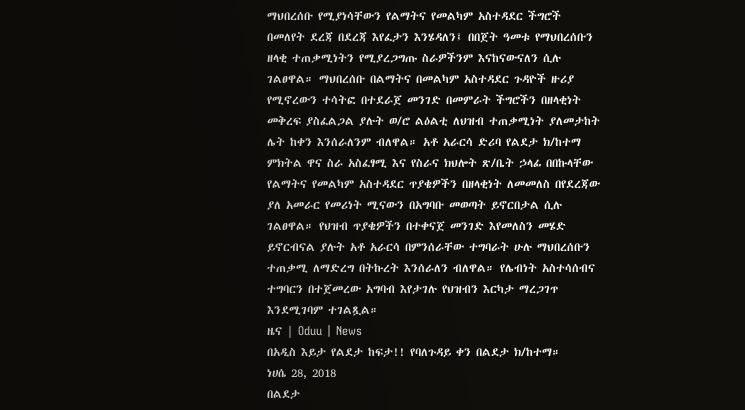ማህበረሰቡ የሚያነሳቸውን የልማትና የመልካም አስተዳደር ችግሮች በመለየት ደረጃ በደረጃ እየፈታን እንሄዳለን፤ በበጀት ዓመቱ የማህበረሰቡን ዘላቂ ተጠቃሚነትን የሚያረጋግጡ ስራዎችንም እናከናውናለን ሲሉ ገልፀዋል። ማህበረሰቡ በልማትና በመልካም አስተዳደር ጉዳዮች ዙሪያ የሚኖረውን ተሳትፎ በተደራጀ መንገድ በመምራት ችግሮችን በዘላቂነት መቅረፍ ያስፈልጋል ያሉት ወ/ሮ ልዕልቲ ለህዝብ ተጠቃሚነት ያለመታከት ሌት ከቀን እንሰራለንም ብለዋል። አቶ አራርሳ ድሪባ የልደታ ክ/ከተማ ምክትል ዋና ስራ አስፈፃሚ እና የስራና ክህሎት ጽ/ቤት ኃላፊ በበኩላቸው የልማትና የመልካም አስተዳደር ጥያቄዎችን በዘላቂነት ለመመለስ በየደረጃው ያለ አመራር የመሪነት ሚናውን በአግባቡ መወጣት ይኖርበታል ሲሉ ገልፀዋል። የህዝብ ጥያቄዎችን በተቀናጀ መንገድ እየመለስን መሄድ ይኖርብናል ያሉት አቶ አራርሳ በምንሰራቸው ተግባራት ሁሉ ማህበረሰቡን ተጠቃሚ ለማድረግ በትኩረት እንሰራለን ብለዋል። የሌብነት አስተሳሰብና ተግባርን በተጀመረው አግባብ እየታገሉ የህዝብን እርካታ ማረጋገጥ እንደሚገባም ተገልጿል።
ዜና | Oduu | News
በአዲስ እይታ የልደታ ከፍታ!! የባለጉዳይ ቀን በልደታ ክ/ከተማ።
ነሀሴ 28, 2018
በልደታ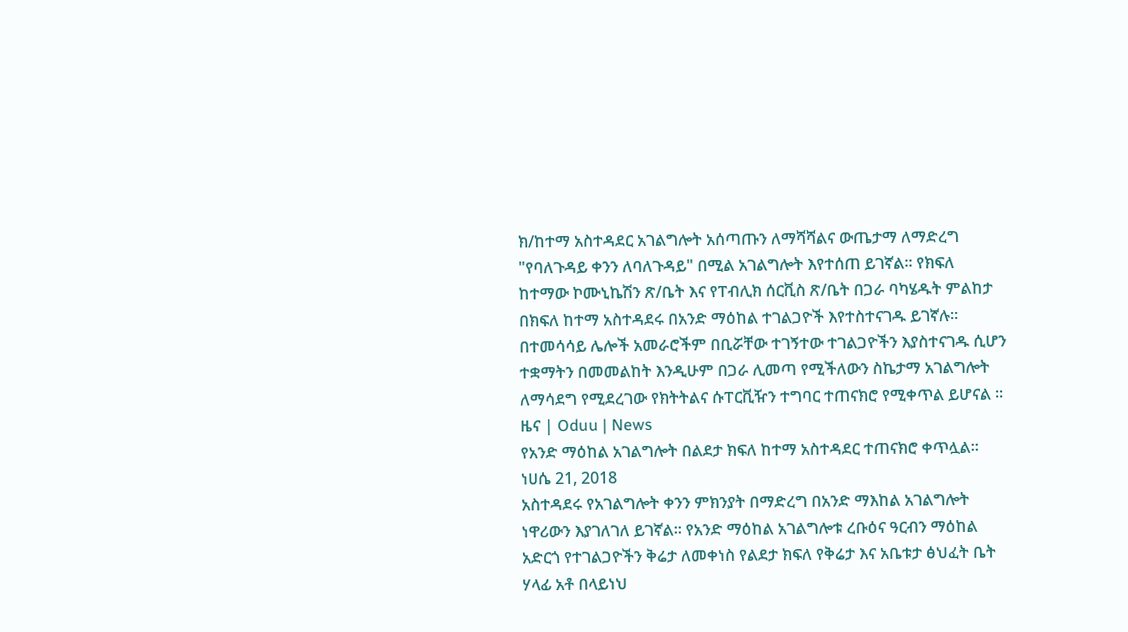ክ/ከተማ አስተዳደር አገልግሎት አሰጣጡን ለማሻሻልና ውጤታማ ለማድረግ "የባለጉዳይ ቀንን ለባለጉዳይ" በሚል አገልግሎት እየተሰጠ ይገኛል፡፡ የክፍለ ከተማው ኮሙኒኬሽን ጽ/ቤት እና የፐብሊክ ሰርቪስ ጽ/ቤት በጋራ ባካሄዱት ምልከታ በክፍለ ከተማ አስተዳደሩ በአንድ ማዕከል ተገልጋዮች እየተስተናገዱ ይገኛሉ፡፡ በተመሳሳይ ሌሎች አመራሮችም በቢሯቸው ተገኝተው ተገልጋዮችን እያስተናገዱ ሲሆን ተቋማትን በመመልከት እንዲሁም በጋራ ሊመጣ የሚችለውን ስኬታማ አገልግሎት ለማሳደግ የሚደረገው የክትትልና ሱፐርቪዥን ተግባር ተጠናክሮ የሚቀጥል ይሆናል ፡፡
ዜና | Oduu | News
የአንድ ማዕከል አገልግሎት በልደታ ክፍለ ከተማ አስተዳደር ተጠናክሮ ቀጥሏል።
ነሀሴ 21, 2018
አስተዳደሩ የአገልግሎት ቀንን ምክንያት በማድረግ በአንድ ማእከል አገልግሎት ነዋሪውን እያገለገለ ይገኛል። የአንድ ማዕከል አገልግሎቱ ረቡዕና ዓርብን ማዕከል አድርጎ የተገልጋዮችን ቅሬታ ለመቀነስ የልደታ ክፍለ የቅሬታ እና አቤቱታ ፅህፈት ቤት ሃላፊ አቶ በላይነህ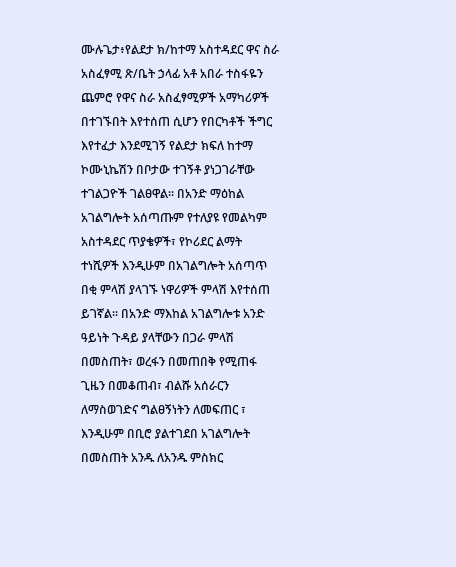ሙሉጌታ፥የልደታ ክ/ከተማ አስተዳደር ዋና ስራ አስፈፃሚ ጽ/ቤት ኃላፊ አቶ አበራ ተስፋዬን ጨምሮ የዋና ስራ አስፈፃሚዎች አማካሪዎች በተገኙበት እየተሰጠ ሲሆን የበርካቶች ችግር እየተፈታ እንደሚገኝ የልደታ ክፍለ ከተማ ኮሙኒኬሽን በቦታው ተገኝቶ ያነጋገራቸው ተገልጋዮች ገልፀዋል። በአንድ ማዕከል አገልግሎት አሰጣጡም የተለያዩ የመልካም አስተዳደር ጥያቄዎች፣ የኮሪደር ልማት ተነሺዎች እንዲሁም በአገልግሎት አሰጣጥ በቂ ምላሽ ያላገኙ ነዋሪዎች ምላሽ እየተሰጠ ይገኛል፡፡ በአንድ ማእከል አገልግሎቱ አንድ ዓይነት ጉዳይ ያላቸውን በጋራ ምላሽ በመስጠት፣ ወረፋን በመጠበቅ የሚጠፋ ጊዜን በመቆጠብ፣ ብልሹ አሰራርን ለማስወገድና ግልፀኝነትን ለመፍጠር ፣ እንዲሁም በቢሮ ያልተገደበ አገልግሎት በመስጠት አንዱ ለአንዱ ምስክር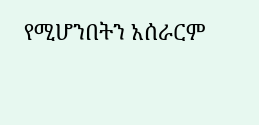የሚሆንበትን አሰራርም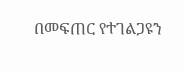በመፍጠር የተገልጋዩን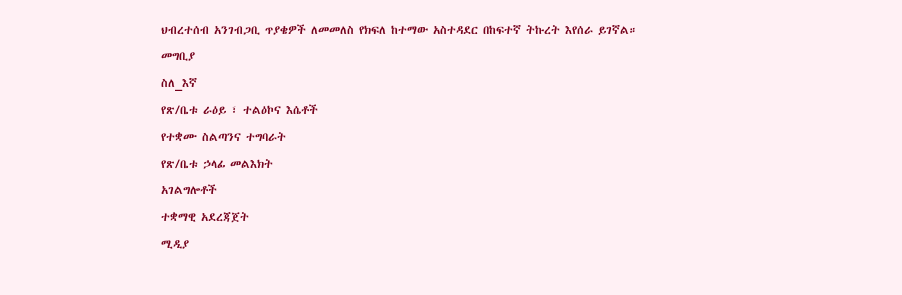ህብረተሰብ አንገብጋቢ ጥያቄዎች ለመመለስ የክፍለ ከተማው አስተዳደር በከፍተኛ ትኩረት እየሰራ ይገኛል።
መግቢያ
ስለ_እኛ
የጽ/ቤቱ ራዕይ ፣ ተልዕኮና እሴቶች
የተቋሙ ስልጣንና ተግባራት
የጽ/ቤቱ ኃላፊ መልእክት
አገልግሎቶች
ተቋማዊ አደረጃጀት
ሚዲያ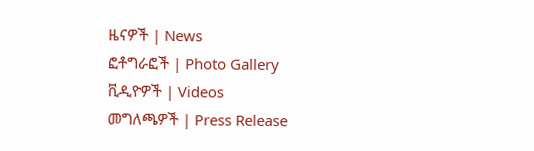ዜናዎች | News
ፎቶግራፎች | Photo Gallery
ቪዲዮዎች | Videos
መግለጫዎች | Press Release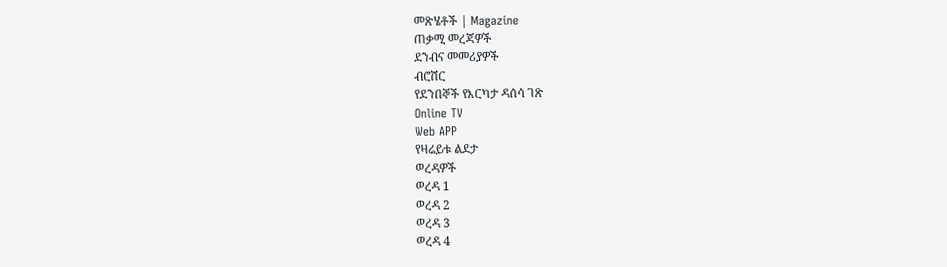መጽሄቶች | Magazine
ጠቃሚ መረጃዎች
ደንብና መመሪያዎች
ብሮሸር
የደንበኞች የእርካታ ዳሰሳ ገጽ
Online TV
Web APP
የዛሬይቱ ልደታ
ወረዳዎች
ወረዳ 1
ወረዳ 2
ወረዳ 3
ወረዳ 4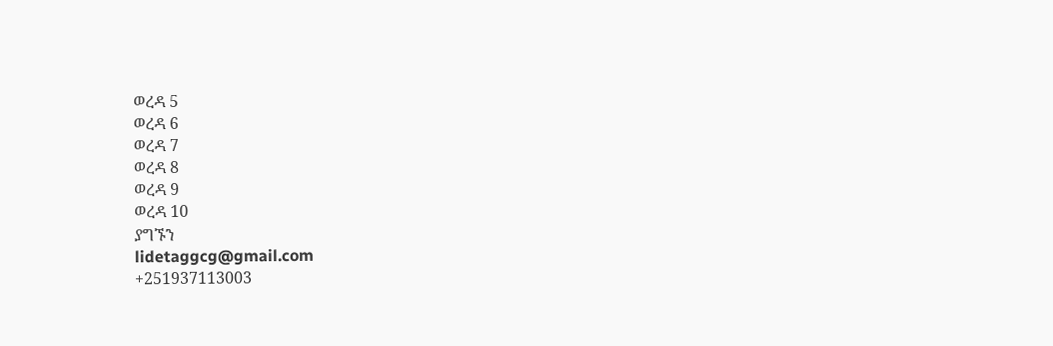ወረዳ 5
ወረዳ 6
ወረዳ 7
ወረዳ 8
ወረዳ 9
ወረዳ 10
ያግኙን
lidetaggcg@gmail.com
+251937113003